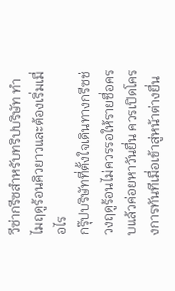วีซ่ากรีซสำหรับทริปบริษัท ทำไมฤดูร้อนคิวยาวและต้องเริ่มเมื่อไร
กรุ๊ปบริษัทที่ตั้งใจเดินทางกรีซช่วงฤดูร้อนไม่ควรรอให้รายชื่อครบแล้วค่อยหาวันยื่น ควรเปิดโครงการทันทีเมื่อเข้าสู่หน้าต่างยื่น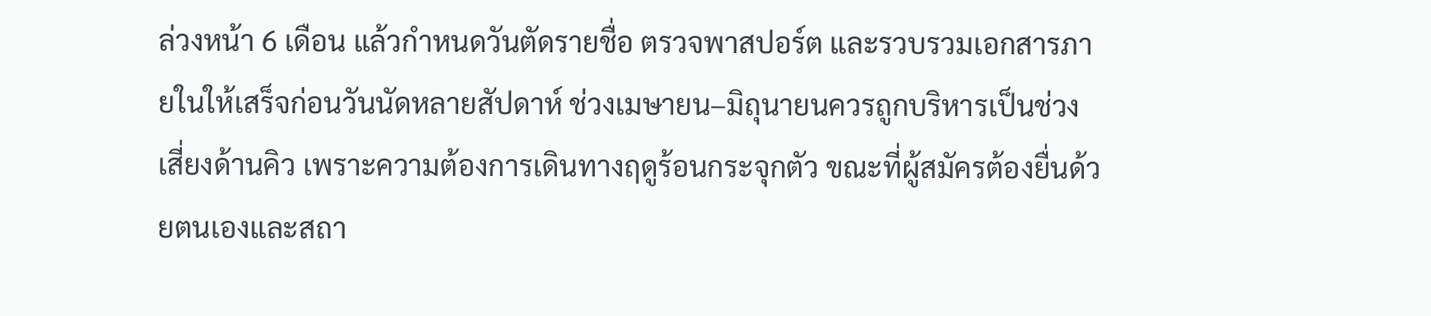ล่วงหน้า 6 เดือน แล้วกำหนดวันตัดรายชื่อ ตรวจพาสปอร์ต และรวบรวมเอกสารภายในให้เสร็จก่อนวันนัดหลายสัปดาห์ ช่วงเมษายน–มิถุนายนควรถูกบริหารเป็นช่วงเสี่ยงด้านคิว เพราะความต้องการเดินทางฤดูร้อนกระจุกตัว ขณะที่ผู้สมัครต้องยื่นด้วยตนเองและสถา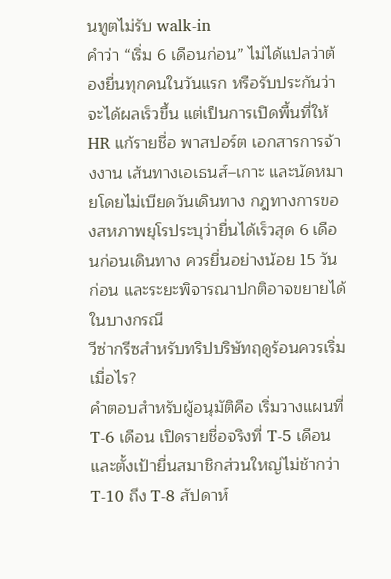นทูตไม่รับ walk-in
คำว่า “เริ่ม 6 เดือนก่อน” ไม่ได้แปลว่าต้องยื่นทุกคนในวันแรก หรือรับประกันว่าจะได้ผลเร็วขึ้น แต่เป็นการเปิดพื้นที่ให้ HR แก้รายชื่อ พาสปอร์ต เอกสารการจ้างงาน เส้นทางเอเธนส์–เกาะ และนัดหมายโดยไม่เบียดวันเดินทาง กฎทางการของสหภาพยุโรประบุว่ายื่นได้เร็วสุด 6 เดือนก่อนเดินทาง ควรยื่นอย่างน้อย 15 วันก่อน และระยะพิจารณาปกติอาจขยายได้ในบางกรณี
วีซ่ากรีซสำหรับทริปบริษัทฤดูร้อนควรเริ่มเมื่อไร?
คำตอบสำหรับผู้อนุมัติคือ เริ่มวางแผนที่ T-6 เดือน เปิดรายชื่อจริงที่ T-5 เดือน และตั้งเป้ายื่นสมาชิกส่วนใหญ่ไม่ช้ากว่า T-10 ถึง T-8 สัปดาห์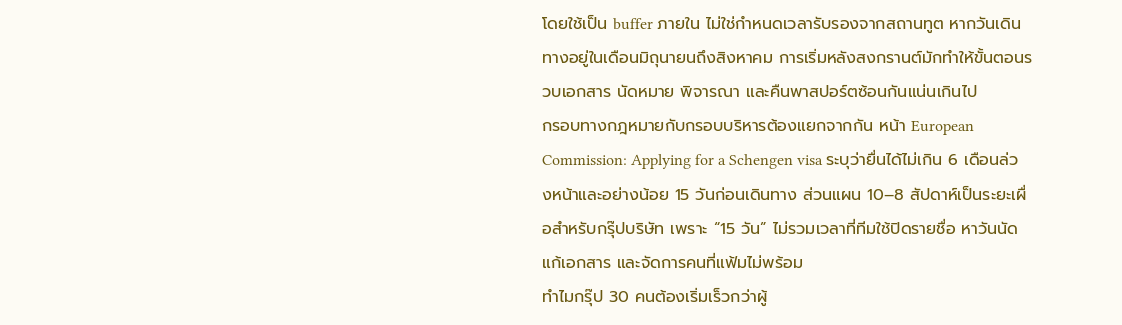โดยใช้เป็น buffer ภายใน ไม่ใช่กำหนดเวลารับรองจากสถานทูต หากวันเดินทางอยู่ในเดือนมิถุนายนถึงสิงหาคม การเริ่มหลังสงกรานต์มักทำให้ขั้นตอนรวบเอกสาร นัดหมาย พิจารณา และคืนพาสปอร์ตซ้อนกันแน่นเกินไป
กรอบทางกฎหมายกับกรอบบริหารต้องแยกจากกัน หน้า European Commission: Applying for a Schengen visa ระบุว่ายื่นได้ไม่เกิน 6 เดือนล่วงหน้าและอย่างน้อย 15 วันก่อนเดินทาง ส่วนแผน 10–8 สัปดาห์เป็นระยะเผื่อสำหรับกรุ๊ปบริษัท เพราะ “15 วัน” ไม่รวมเวลาที่ทีมใช้ปิดรายชื่อ หาวันนัด แก้เอกสาร และจัดการคนที่แฟ้มไม่พร้อม
ทำไมกรุ๊ป 30 คนต้องเริ่มเร็วกว่าผู้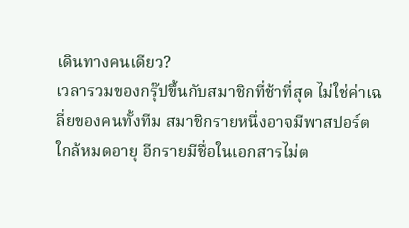เดินทางคนเดียว?
เวลารวมของกรุ๊ปขึ้นกับสมาชิกที่ช้าที่สุด ไม่ใช่ค่าเฉลี่ยของคนทั้งทีม สมาชิกรายหนึ่งอาจมีพาสปอร์ตใกล้หมดอายุ อีกรายมีชื่อในเอกสารไม่ต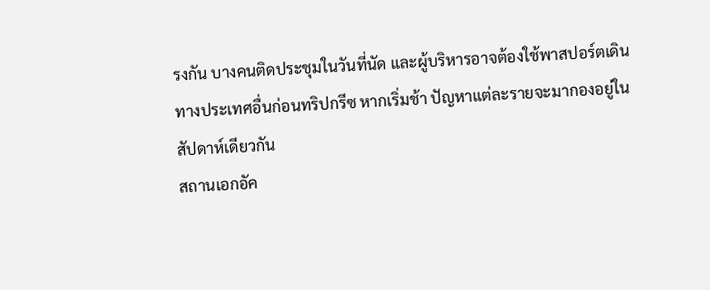รงกัน บางคนติดประชุมในวันที่นัด และผู้บริหารอาจต้องใช้พาสปอร์ตเดินทางประเทศอื่นก่อนทริปกรีซ หากเริ่มช้า ปัญหาแต่ละรายจะมากองอยู่ในสัปดาห์เดียวกัน
สถานเอกอัค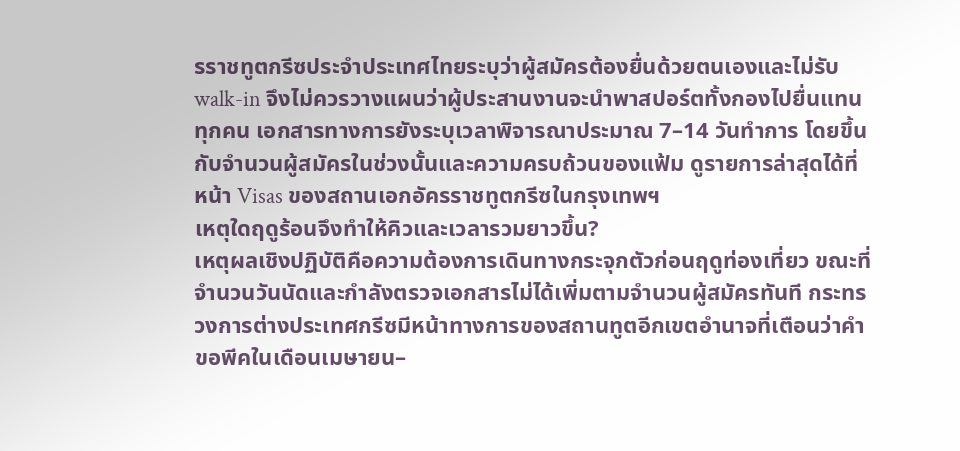รราชทูตกรีซประจำประเทศไทยระบุว่าผู้สมัครต้องยื่นด้วยตนเองและไม่รับ walk-in จึงไม่ควรวางแผนว่าผู้ประสานงานจะนำพาสปอร์ตทั้งกองไปยื่นแทนทุกคน เอกสารทางการยังระบุเวลาพิจารณาประมาณ 7–14 วันทำการ โดยขึ้นกับจำนวนผู้สมัครในช่วงนั้นและความครบถ้วนของแฟ้ม ดูรายการล่าสุดได้ที่ หน้า Visas ของสถานเอกอัครราชทูตกรีซในกรุงเทพฯ
เหตุใดฤดูร้อนจึงทำให้คิวและเวลารวมยาวขึ้น?
เหตุผลเชิงปฏิบัติคือความต้องการเดินทางกระจุกตัวก่อนฤดูท่องเที่ยว ขณะที่จำนวนวันนัดและกำลังตรวจเอกสารไม่ได้เพิ่มตามจำนวนผู้สมัครทันที กระทรวงการต่างประเทศกรีซมีหน้าทางการของสถานทูตอีกเขตอำนาจที่เตือนว่าคำขอพีคในเดือนเมษายน–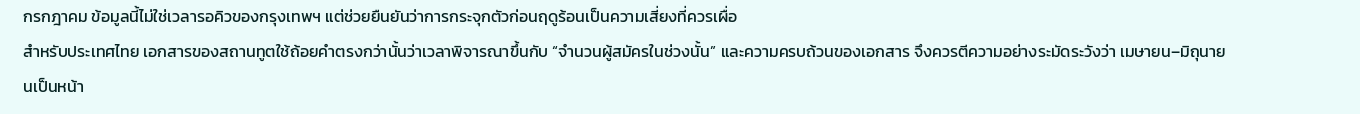กรกฎาคม ข้อมูลนี้ไม่ใช่เวลารอคิวของกรุงเทพฯ แต่ช่วยยืนยันว่าการกระจุกตัวก่อนฤดูร้อนเป็นความเสี่ยงที่ควรเผื่อ
สำหรับประเทศไทย เอกสารของสถานทูตใช้ถ้อยคำตรงกว่านั้นว่าเวลาพิจารณาขึ้นกับ “จำนวนผู้สมัครในช่วงนั้น” และความครบถ้วนของเอกสาร จึงควรตีความอย่างระมัดระวังว่า เมษายน–มิถุนายนเป็นหน้า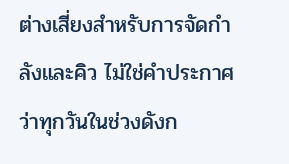ต่างเสี่ยงสำหรับการจัดกำลังและคิว ไม่ใช่คำประกาศว่าทุกวันในช่วงดังก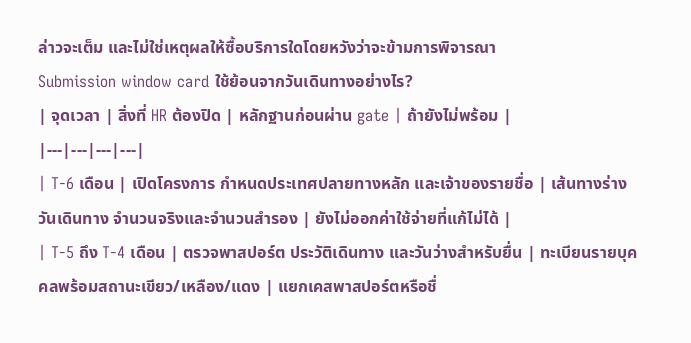ล่าวจะเต็ม และไม่ใช่เหตุผลให้ซื้อบริการใดโดยหวังว่าจะข้ามการพิจารณา
Submission window card ใช้ย้อนจากวันเดินทางอย่างไร?
| จุดเวลา | สิ่งที่ HR ต้องปิด | หลักฐานก่อนผ่าน gate | ถ้ายังไม่พร้อม |
|---|---|---|---|
| T-6 เดือน | เปิดโครงการ กำหนดประเทศปลายทางหลัก และเจ้าของรายชื่อ | เส้นทางร่าง วันเดินทาง จำนวนจริงและจำนวนสำรอง | ยังไม่ออกค่าใช้จ่ายที่แก้ไม่ได้ |
| T-5 ถึง T-4 เดือน | ตรวจพาสปอร์ต ประวัติเดินทาง และวันว่างสำหรับยื่น | ทะเบียนรายบุคคลพร้อมสถานะเขียว/เหลือง/แดง | แยกเคสพาสปอร์ตหรือชื่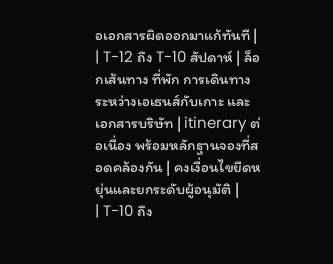อเอกสารผิดออกมาแก้ทันที |
| T-12 ถึง T-10 สัปดาห์ | ล็อกเส้นทาง ที่พัก การเดินทางระหว่างเอเธนส์กับเกาะ และเอกสารบริษัท | itinerary ต่อเนื่อง พร้อมหลักฐานจองที่สอดคล้องกัน | คงเงื่อนไขยืดหยุ่นและยกระดับผู้อนุมัติ |
| T-10 ถึง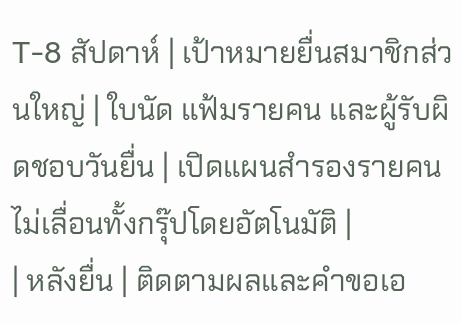T-8 สัปดาห์ | เป้าหมายยื่นสมาชิกส่วนใหญ่ | ใบนัด แฟ้มรายคน และผู้รับผิดชอบวันยื่น | เปิดแผนสำรองรายคน ไม่เลื่อนทั้งกรุ๊ปโดยอัตโนมัติ |
| หลังยื่น | ติดตามผลและคำขอเอ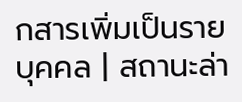กสารเพิ่มเป็นรายบุคคล | สถานะล่า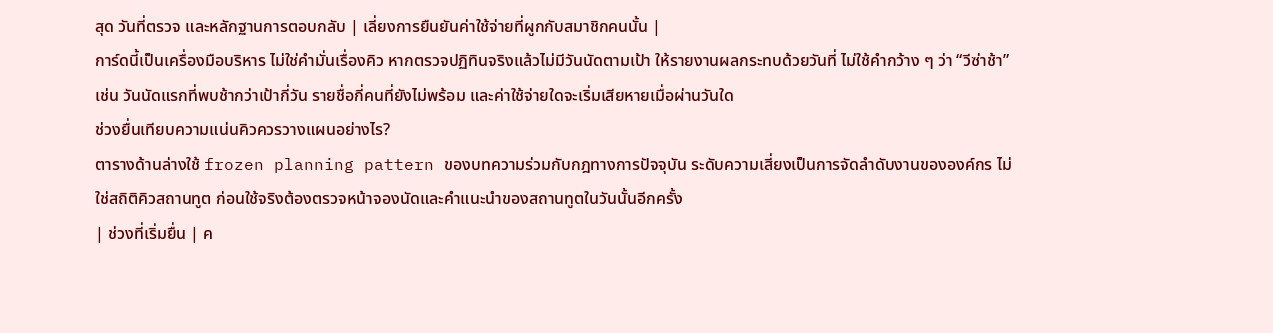สุด วันที่ตรวจ และหลักฐานการตอบกลับ | เลี่ยงการยืนยันค่าใช้จ่ายที่ผูกกับสมาชิกคนนั้น |
การ์ดนี้เป็นเครื่องมือบริหาร ไม่ใช่คำมั่นเรื่องคิว หากตรวจปฏิทินจริงแล้วไม่มีวันนัดตามเป้า ให้รายงานผลกระทบด้วยวันที่ ไม่ใช้คำกว้าง ๆ ว่า “วีซ่าช้า” เช่น วันนัดแรกที่พบช้ากว่าเป้ากี่วัน รายชื่อกี่คนที่ยังไม่พร้อม และค่าใช้จ่ายใดจะเริ่มเสียหายเมื่อผ่านวันใด
ช่วงยื่นเทียบความแน่นคิวควรวางแผนอย่างไร?
ตารางด้านล่างใช้ frozen planning pattern ของบทความร่วมกับกฎทางการปัจจุบัน ระดับความเสี่ยงเป็นการจัดลำดับงานขององค์กร ไม่ใช่สถิติคิวสถานทูต ก่อนใช้จริงต้องตรวจหน้าจองนัดและคำแนะนำของสถานทูตในวันนั้นอีกครั้ง
| ช่วงที่เริ่มยื่น | ค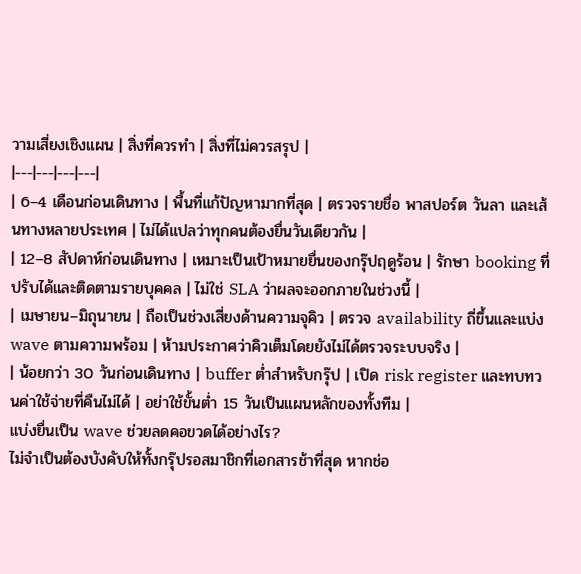วามเสี่ยงเชิงแผน | สิ่งที่ควรทำ | สิ่งที่ไม่ควรสรุป |
|---|---|---|---|
| 6–4 เดือนก่อนเดินทาง | พื้นที่แก้ปัญหามากที่สุด | ตรวจรายชื่อ พาสปอร์ต วันลา และเส้นทางหลายประเทศ | ไม่ได้แปลว่าทุกคนต้องยื่นวันเดียวกัน |
| 12–8 สัปดาห์ก่อนเดินทาง | เหมาะเป็นเป้าหมายยื่นของกรุ๊ปฤดูร้อน | รักษา booking ที่ปรับได้และติดตามรายบุคคล | ไม่ใช่ SLA ว่าผลจะออกภายในช่วงนี้ |
| เมษายน–มิถุนายน | ถือเป็นช่วงเสี่ยงด้านความจุคิว | ตรวจ availability ถี่ขึ้นและแบ่ง wave ตามความพร้อม | ห้ามประกาศว่าคิวเต็มโดยยังไม่ได้ตรวจระบบจริง |
| น้อยกว่า 30 วันก่อนเดินทาง | buffer ต่ำสำหรับกรุ๊ป | เปิด risk register และทบทวนค่าใช้จ่ายที่คืนไม่ได้ | อย่าใช้ขั้นต่ำ 15 วันเป็นแผนหลักของทั้งทีม |
แบ่งยื่นเป็น wave ช่วยลดคอขวดได้อย่างไร?
ไม่จำเป็นต้องบังคับให้ทั้งกรุ๊ปรอสมาชิกที่เอกสารช้าที่สุด หากช่อ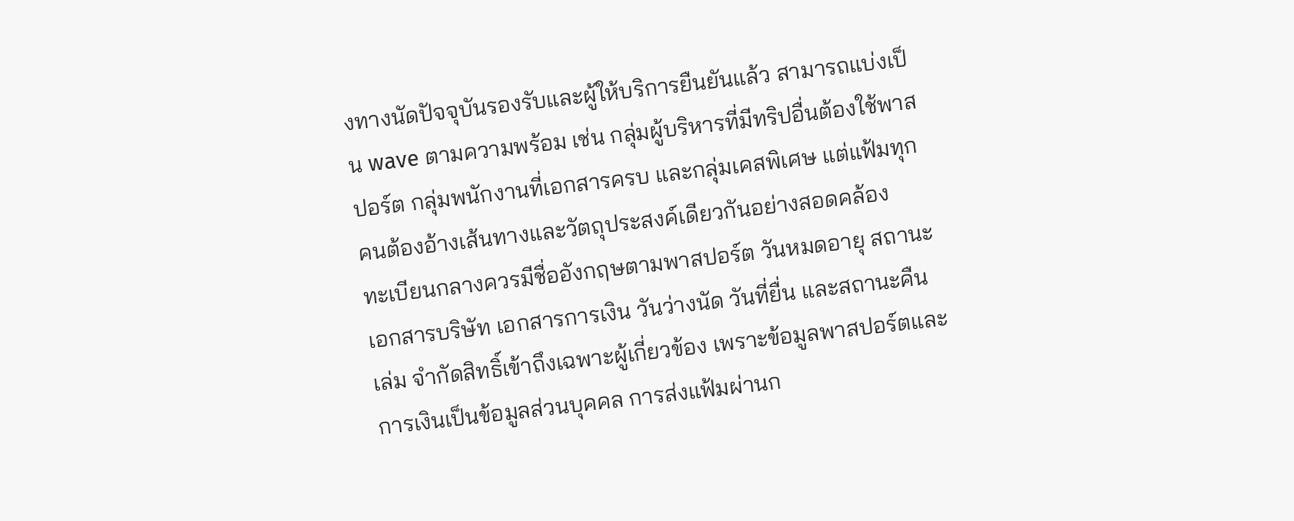งทางนัดปัจจุบันรองรับและผู้ให้บริการยืนยันแล้ว สามารถแบ่งเป็น wave ตามความพร้อม เช่น กลุ่มผู้บริหารที่มีทริปอื่นต้องใช้พาสปอร์ต กลุ่มพนักงานที่เอกสารครบ และกลุ่มเคสพิเศษ แต่แฟ้มทุกคนต้องอ้างเส้นทางและวัตถุประสงค์เดียวกันอย่างสอดคล้อง
ทะเบียนกลางควรมีชื่ออังกฤษตามพาสปอร์ต วันหมดอายุ สถานะเอกสารบริษัท เอกสารการเงิน วันว่างนัด วันที่ยื่น และสถานะคืนเล่ม จำกัดสิทธิ์เข้าถึงเฉพาะผู้เกี่ยวข้อง เพราะข้อมูลพาสปอร์ตและการเงินเป็นข้อมูลส่วนบุคคล การส่งแฟ้มผ่านก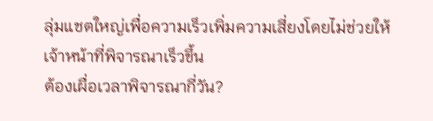ลุ่มแชตใหญ่เพื่อความเร็วเพิ่มความเสี่ยงโดยไม่ช่วยให้เจ้าหน้าที่พิจารณาเร็วขึ้น
ต้องเผื่อเวลาพิจารณากี่วัน?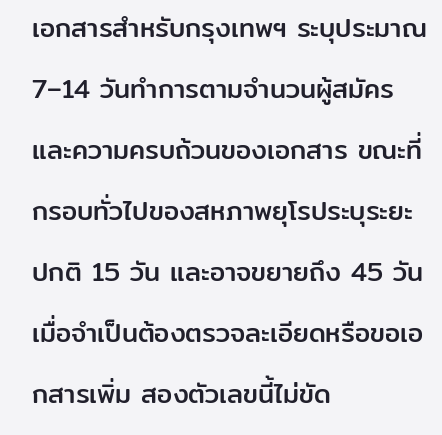เอกสารสำหรับกรุงเทพฯ ระบุประมาณ 7–14 วันทำการตามจำนวนผู้สมัครและความครบถ้วนของเอกสาร ขณะที่กรอบทั่วไปของสหภาพยุโรประบุระยะปกติ 15 วัน และอาจขยายถึง 45 วันเมื่อจำเป็นต้องตรวจละเอียดหรือขอเอกสารเพิ่ม สองตัวเลขนี้ไม่ขัด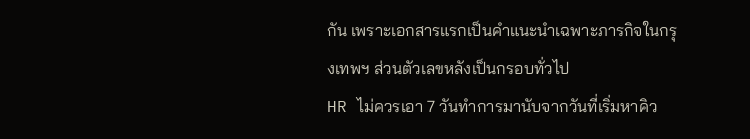กัน เพราะเอกสารแรกเป็นคำแนะนำเฉพาะภารกิจในกรุงเทพฯ ส่วนตัวเลขหลังเป็นกรอบทั่วไป
HR ไม่ควรเอา 7 วันทำการมานับจากวันที่เริ่มหาคิว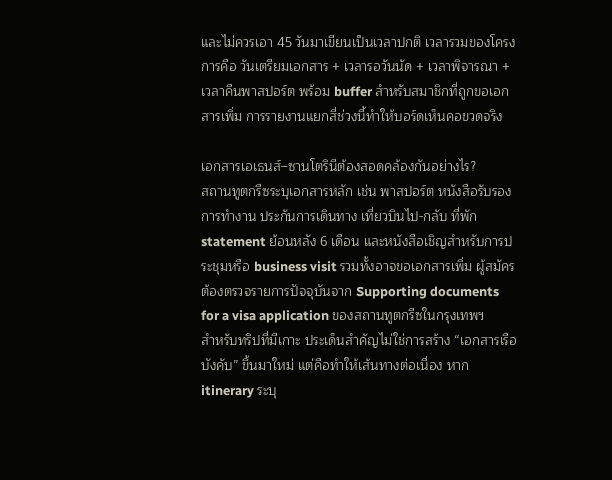และไม่ควรเอา 45 วันมาเขียนเป็นเวลาปกติ เวลารวมของโครงการคือ วันเตรียมเอกสาร + เวลารอวันนัด + เวลาพิจารณา + เวลาคืนพาสปอร์ต พร้อม buffer สำหรับสมาชิกที่ถูกขอเอกสารเพิ่ม การรายงานแยกสี่ช่วงนี้ทำให้บอร์ดเห็นคอขวดจริง

เอกสารเอเธนส์–ซานโตรินีต้องสอดคล้องกันอย่างไร?
สถานทูตกรีซระบุเอกสารหลัก เช่น พาสปอร์ต หนังสือรับรองการทำงาน ประกันการเดินทาง เที่ยวบินไป-กลับ ที่พัก statement ย้อนหลัง 6 เดือน และหนังสือเชิญสำหรับการประชุมหรือ business visit รวมทั้งอาจขอเอกสารเพิ่ม ผู้สมัครต้องตรวจรายการปัจจุบันจาก Supporting documents for a visa application ของสถานทูตกรีซในกรุงเทพฯ
สำหรับทริปที่มีเกาะ ประเด็นสำคัญไม่ใช่การสร้าง “เอกสารเรือบังคับ” ขึ้นมาใหม่ แต่คือทำให้เส้นทางต่อเนื่อง หาก itinerary ระบุ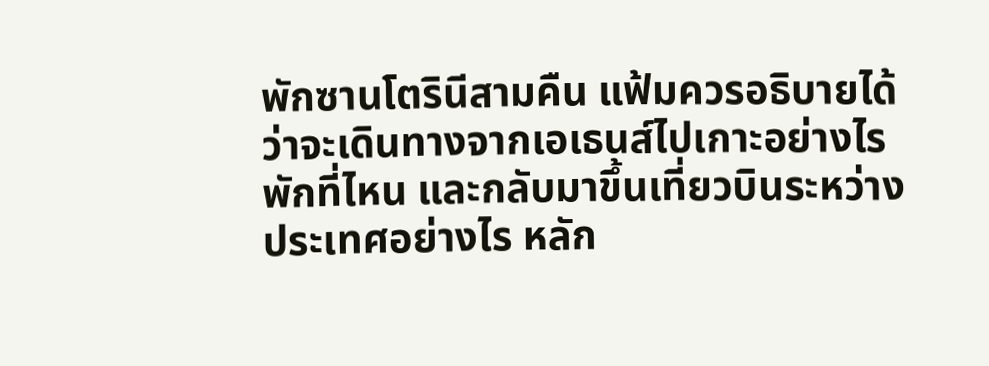พักซานโตรินีสามคืน แฟ้มควรอธิบายได้ว่าจะเดินทางจากเอเธนส์ไปเกาะอย่างไร พักที่ไหน และกลับมาขึ้นเที่ยวบินระหว่างประเทศอย่างไร หลัก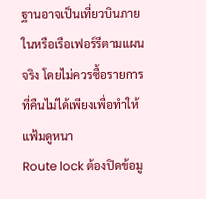ฐานอาจเป็นเที่ยวบินภายในหรือเรือเฟอร์รีตามแผนจริง โดยไม่ควรซื้อรายการที่คืนไม่ได้เพียงเพื่อทำให้แฟ้มดูหนา
Route lock ต้องปิดข้อมู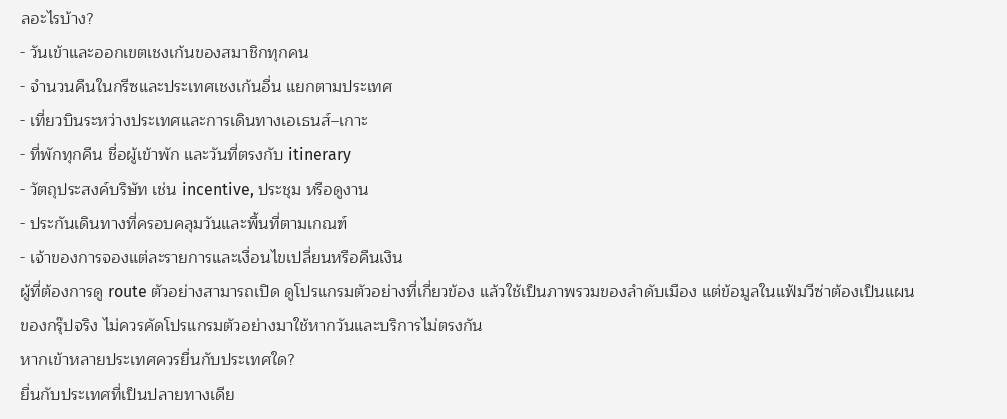ลอะไรบ้าง?
- วันเข้าและออกเขตเชงเก้นของสมาชิกทุกคน
- จำนวนคืนในกรีซและประเทศเชงเก้นอื่น แยกตามประเทศ
- เที่ยวบินระหว่างประเทศและการเดินทางเอเธนส์–เกาะ
- ที่พักทุกคืน ชื่อผู้เข้าพัก และวันที่ตรงกับ itinerary
- วัตถุประสงค์บริษัท เช่น incentive, ประชุม หรือดูงาน
- ประกันเดินทางที่ครอบคลุมวันและพื้นที่ตามเกณฑ์
- เจ้าของการจองแต่ละรายการและเงื่อนไขเปลี่ยนหรือคืนเงิน
ผู้ที่ต้องการดู route ตัวอย่างสามารถเปิด ดูโปรแกรมตัวอย่างที่เกี่ยวข้อง แล้วใช้เป็นภาพรวมของลำดับเมือง แต่ข้อมูลในแฟ้มวีซ่าต้องเป็นแผนของกรุ๊ปจริง ไม่ควรคัดโปรแกรมตัวอย่างมาใช้หากวันและบริการไม่ตรงกัน
หากเข้าหลายประเทศควรยื่นกับประเทศใด?
ยื่นกับประเทศที่เป็นปลายทางเดีย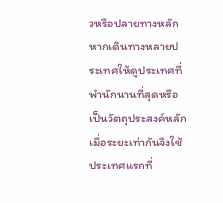วหรือปลายทางหลัก หากเดินทางหลายประเทศให้ดูประเทศที่พำนักนานที่สุดหรือเป็นวัตถุประสงค์หลัก เมื่อระยะเท่ากันจึงใช้ประเทศแรกที่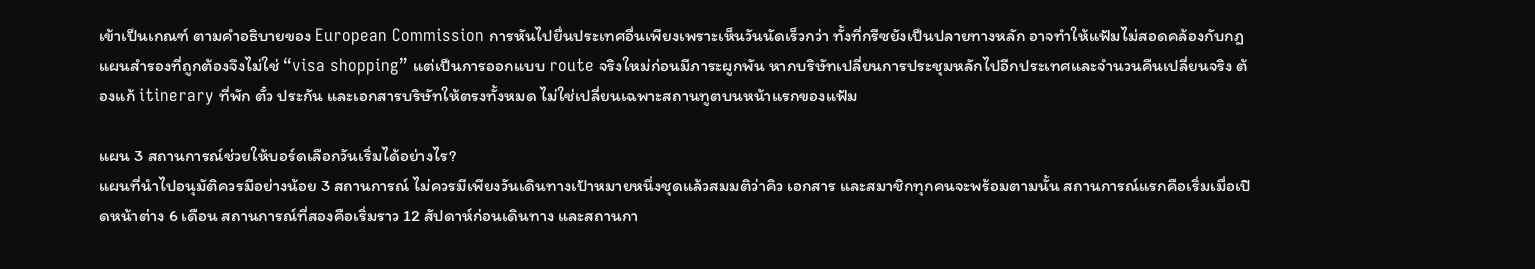เข้าเป็นเกณฑ์ ตามคำอธิบายของ European Commission การหันไปยื่นประเทศอื่นเพียงเพราะเห็นวันนัดเร็วกว่า ทั้งที่กรีซยังเป็นปลายทางหลัก อาจทำให้แฟ้มไม่สอดคล้องกับกฎ
แผนสำรองที่ถูกต้องจึงไม่ใช่ “visa shopping” แต่เป็นการออกแบบ route จริงใหม่ก่อนมีภาระผูกพัน หากบริษัทเปลี่ยนการประชุมหลักไปอีกประเทศและจำนวนคืนเปลี่ยนจริง ต้องแก้ itinerary ที่พัก ตั๋ว ประกัน และเอกสารบริษัทให้ตรงทั้งหมด ไม่ใช่เปลี่ยนเฉพาะสถานทูตบนหน้าแรกของแฟ้ม

แผน 3 สถานการณ์ช่วยให้บอร์ดเลือกวันเริ่มได้อย่างไร?
แผนที่นำไปอนุมัติควรมีอย่างน้อย 3 สถานการณ์ ไม่ควรมีเพียงวันเดินทางเป้าหมายหนึ่งชุดแล้วสมมติว่าคิว เอกสาร และสมาชิกทุกคนจะพร้อมตามนั้น สถานการณ์แรกคือเริ่มเมื่อเปิดหน้าต่าง 6 เดือน สถานการณ์ที่สองคือเริ่มราว 12 สัปดาห์ก่อนเดินทาง และสถานกา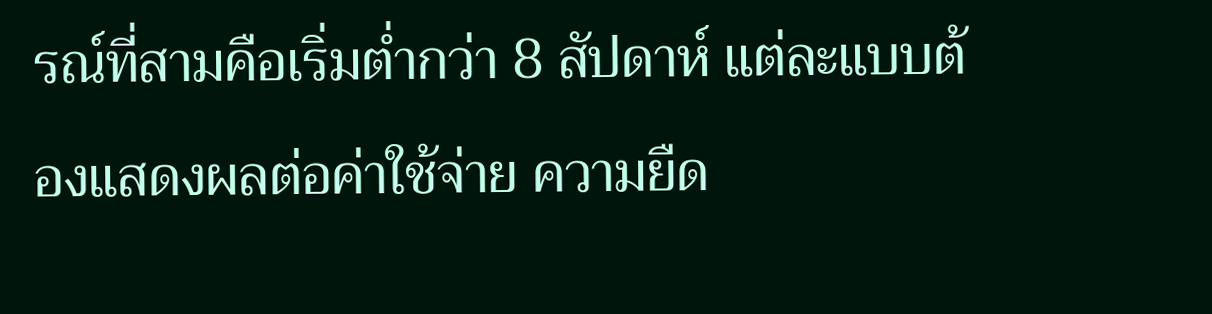รณ์ที่สามคือเริ่มต่ำกว่า 8 สัปดาห์ แต่ละแบบต้องแสดงผลต่อค่าใช้จ่าย ความยืด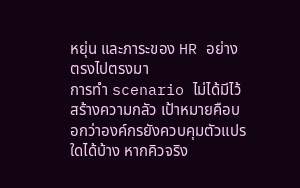หยุ่น และภาระของ HR อย่างตรงไปตรงมา
การทำ scenario ไม่ได้มีไว้สร้างความกลัว เป้าหมายคือบอกว่าองค์กรยังควบคุมตัวแปรใดได้บ้าง หากคิวจริง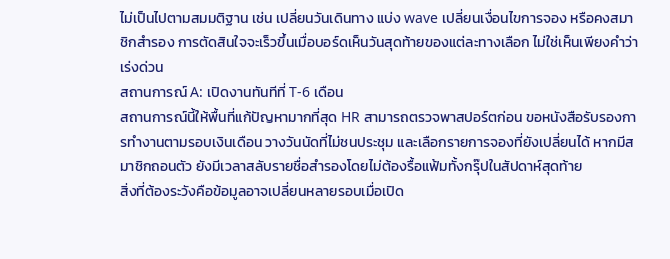ไม่เป็นไปตามสมมติฐาน เช่น เปลี่ยนวันเดินทาง แบ่ง wave เปลี่ยนเงื่อนไขการจอง หรือคงสมาชิกสำรอง การตัดสินใจจะเร็วขึ้นเมื่อบอร์ดเห็นวันสุดท้ายของแต่ละทางเลือก ไม่ใช่เห็นเพียงคำว่าเร่งด่วน
สถานการณ์ A: เปิดงานทันทีที่ T-6 เดือน
สถานการณ์นี้ให้พื้นที่แก้ปัญหามากที่สุด HR สามารถตรวจพาสปอร์ตก่อน ขอหนังสือรับรองการทำงานตามรอบเงินเดือน วางวันนัดที่ไม่ชนประชุม และเลือกรายการจองที่ยังเปลี่ยนได้ หากมีสมาชิกถอนตัว ยังมีเวลาสลับรายชื่อสำรองโดยไม่ต้องรื้อแฟ้มทั้งกรุ๊ปในสัปดาห์สุดท้าย
สิ่งที่ต้องระวังคือข้อมูลอาจเปลี่ยนหลายรอบเมื่อเปิด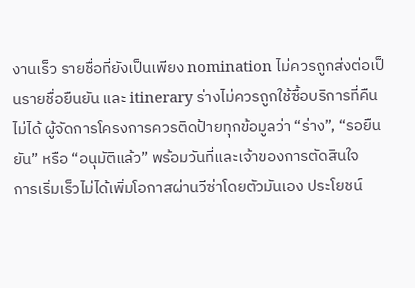งานเร็ว รายชื่อที่ยังเป็นเพียง nomination ไม่ควรถูกส่งต่อเป็นรายชื่อยืนยัน และ itinerary ร่างไม่ควรถูกใช้ซื้อบริการที่คืนไม่ได้ ผู้จัดการโครงการควรติดป้ายทุกข้อมูลว่า “ร่าง”, “รอยืนยัน” หรือ “อนุมัติแล้ว” พร้อมวันที่และเจ้าของการตัดสินใจ
การเริ่มเร็วไม่ได้เพิ่มโอกาสผ่านวีซ่าโดยตัวมันเอง ประโยชน์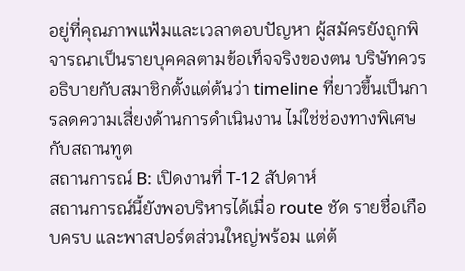อยู่ที่คุณภาพแฟ้มและเวลาตอบปัญหา ผู้สมัครยังถูกพิจารณาเป็นรายบุคคลตามข้อเท็จจริงของตน บริษัทควรอธิบายกับสมาชิกตั้งแต่ต้นว่า timeline ที่ยาวขึ้นเป็นการลดความเสี่ยงด้านการดำเนินงาน ไม่ใช่ช่องทางพิเศษกับสถานทูต
สถานการณ์ B: เปิดงานที่ T-12 สัปดาห์
สถานการณ์นี้ยังพอบริหารได้เมื่อ route ชัด รายชื่อเกือบครบ และพาสปอร์ตส่วนใหญ่พร้อม แต่ต้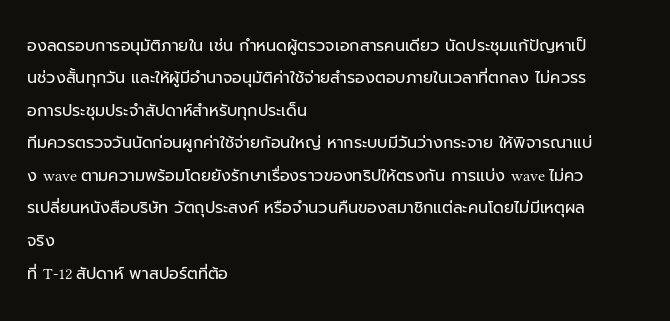องลดรอบการอนุมัติภายใน เช่น กำหนดผู้ตรวจเอกสารคนเดียว นัดประชุมแก้ปัญหาเป็นช่วงสั้นทุกวัน และให้ผู้มีอำนาจอนุมัติค่าใช้จ่ายสำรองตอบภายในเวลาที่ตกลง ไม่ควรรอการประชุมประจำสัปดาห์สำหรับทุกประเด็น
ทีมควรตรวจวันนัดก่อนผูกค่าใช้จ่ายก้อนใหญ่ หากระบบมีวันว่างกระจาย ให้พิจารณาแบ่ง wave ตามความพร้อมโดยยังรักษาเรื่องราวของทริปให้ตรงกัน การแบ่ง wave ไม่ควรเปลี่ยนหนังสือบริษัท วัตถุประสงค์ หรือจำนวนคืนของสมาชิกแต่ละคนโดยไม่มีเหตุผลจริง
ที่ T-12 สัปดาห์ พาสปอร์ตที่ต้อ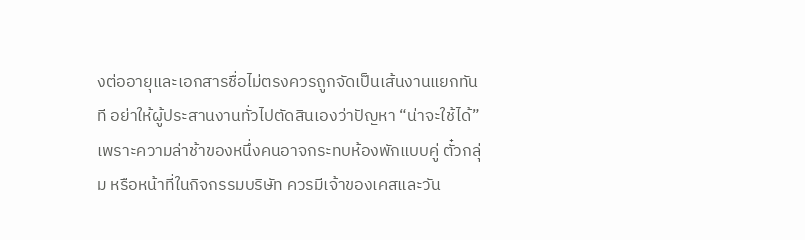งต่ออายุและเอกสารชื่อไม่ตรงควรถูกจัดเป็นเส้นงานแยกทันที อย่าให้ผู้ประสานงานทั่วไปตัดสินเองว่าปัญหา “น่าจะใช้ได้” เพราะความล่าช้าของหนึ่งคนอาจกระทบห้องพักแบบคู่ ตั๋วกลุ่ม หรือหน้าที่ในกิจกรรมบริษัท ควรมีเจ้าของเคสและวัน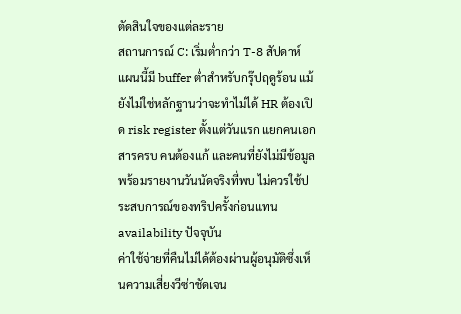ตัดสินใจของแต่ละราย
สถานการณ์ C: เริ่มต่ำกว่า T-8 สัปดาห์
แผนนี้มี buffer ต่ำสำหรับกรุ๊ปฤดูร้อน แม้ยังไม่ใช่หลักฐานว่าจะทำไม่ได้ HR ต้องเปิด risk register ตั้งแต่วันแรก แยกคนเอกสารครบ คนต้องแก้ และคนที่ยังไม่มีข้อมูล พร้อมรายงานวันนัดจริงที่พบ ไม่ควรใช้ประสบการณ์ของทริปครั้งก่อนแทน availability ปัจจุบัน
ค่าใช้จ่ายที่คืนไม่ได้ต้องผ่านผู้อนุมัติซึ่งเห็นความเสี่ยงวีซ่าชัดเจน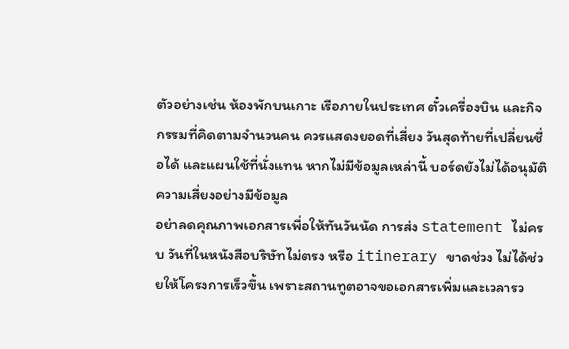ตัวอย่างเช่น ห้องพักบนเกาะ เรือภายในประเทศ ตั๋วเครื่องบิน และกิจกรรมที่คิดตามจำนวนคน ควรแสดงยอดที่เสี่ยง วันสุดท้ายที่เปลี่ยนชื่อได้ และแผนใช้ที่นั่งแทน หากไม่มีข้อมูลเหล่านี้ บอร์ดยังไม่ได้อนุมัติความเสี่ยงอย่างมีข้อมูล
อย่าลดคุณภาพเอกสารเพื่อให้ทันวันนัด การส่ง statement ไม่ครบ วันที่ในหนังสือบริษัทไม่ตรง หรือ itinerary ขาดช่วง ไม่ได้ช่วยให้โครงการเร็วขึ้น เพราะสถานทูตอาจขอเอกสารเพิ่มและเวลารว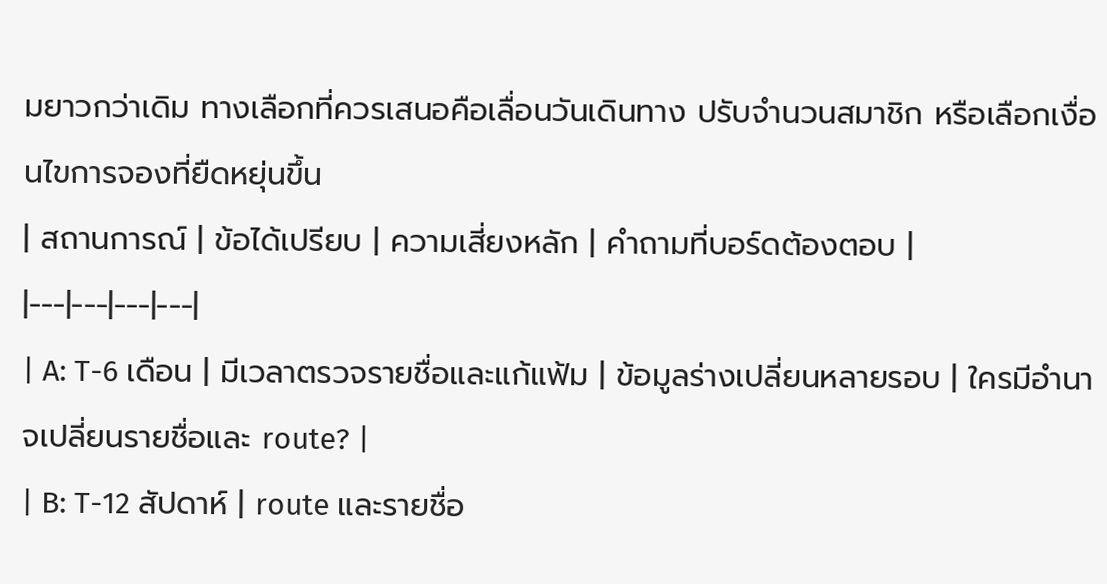มยาวกว่าเดิม ทางเลือกที่ควรเสนอคือเลื่อนวันเดินทาง ปรับจำนวนสมาชิก หรือเลือกเงื่อนไขการจองที่ยืดหยุ่นขึ้น
| สถานการณ์ | ข้อได้เปรียบ | ความเสี่ยงหลัก | คำถามที่บอร์ดต้องตอบ |
|---|---|---|---|
| A: T-6 เดือน | มีเวลาตรวจรายชื่อและแก้แฟ้ม | ข้อมูลร่างเปลี่ยนหลายรอบ | ใครมีอำนาจเปลี่ยนรายชื่อและ route? |
| B: T-12 สัปดาห์ | route และรายชื่อ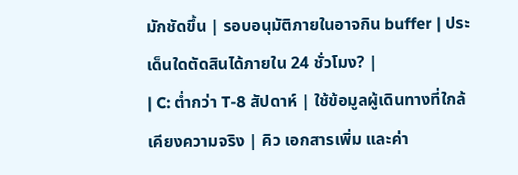มักชัดขึ้น | รอบอนุมัติภายในอาจกิน buffer | ประเด็นใดตัดสินได้ภายใน 24 ชั่วโมง? |
| C: ต่ำกว่า T-8 สัปดาห์ | ใช้ข้อมูลผู้เดินทางที่ใกล้เคียงความจริง | คิว เอกสารเพิ่ม และค่า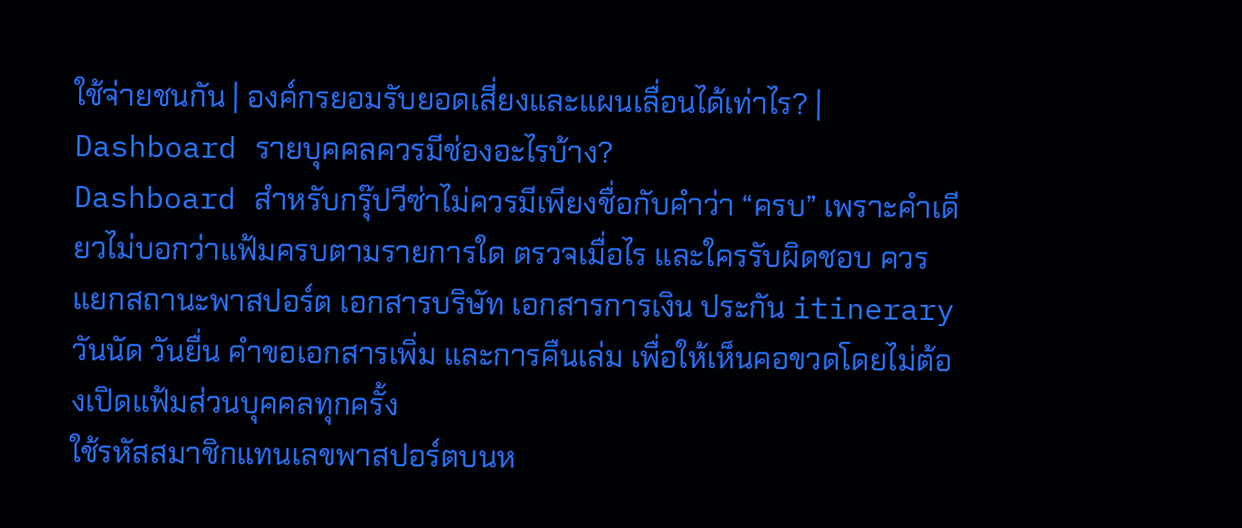ใช้จ่ายชนกัน | องค์กรยอมรับยอดเสี่ยงและแผนเลื่อนได้เท่าไร? |
Dashboard รายบุคคลควรมีช่องอะไรบ้าง?
Dashboard สำหรับกรุ๊ปวีซ่าไม่ควรมีเพียงชื่อกับคำว่า “ครบ” เพราะคำเดียวไม่บอกว่าแฟ้มครบตามรายการใด ตรวจเมื่อไร และใครรับผิดชอบ ควรแยกสถานะพาสปอร์ต เอกสารบริษัท เอกสารการเงิน ประกัน itinerary วันนัด วันยื่น คำขอเอกสารเพิ่ม และการคืนเล่ม เพื่อให้เห็นคอขวดโดยไม่ต้องเปิดแฟ้มส่วนบุคคลทุกครั้ง
ใช้รหัสสมาชิกแทนเลขพาสปอร์ตบนห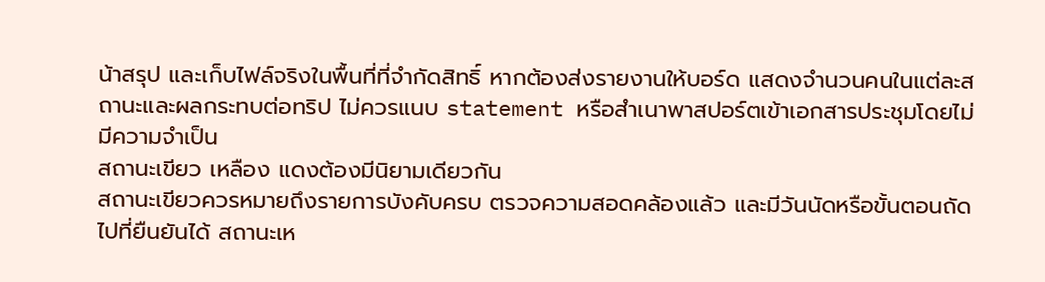น้าสรุป และเก็บไฟล์จริงในพื้นที่ที่จำกัดสิทธิ์ หากต้องส่งรายงานให้บอร์ด แสดงจำนวนคนในแต่ละสถานะและผลกระทบต่อทริป ไม่ควรแนบ statement หรือสำเนาพาสปอร์ตเข้าเอกสารประชุมโดยไม่มีความจำเป็น
สถานะเขียว เหลือง แดงต้องมีนิยามเดียวกัน
สถานะเขียวควรหมายถึงรายการบังคับครบ ตรวจความสอดคล้องแล้ว และมีวันนัดหรือขั้นตอนถัดไปที่ยืนยันได้ สถานะเห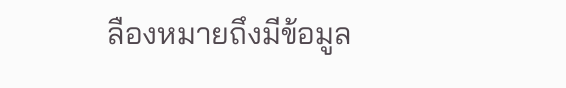ลืองหมายถึงมีข้อมูล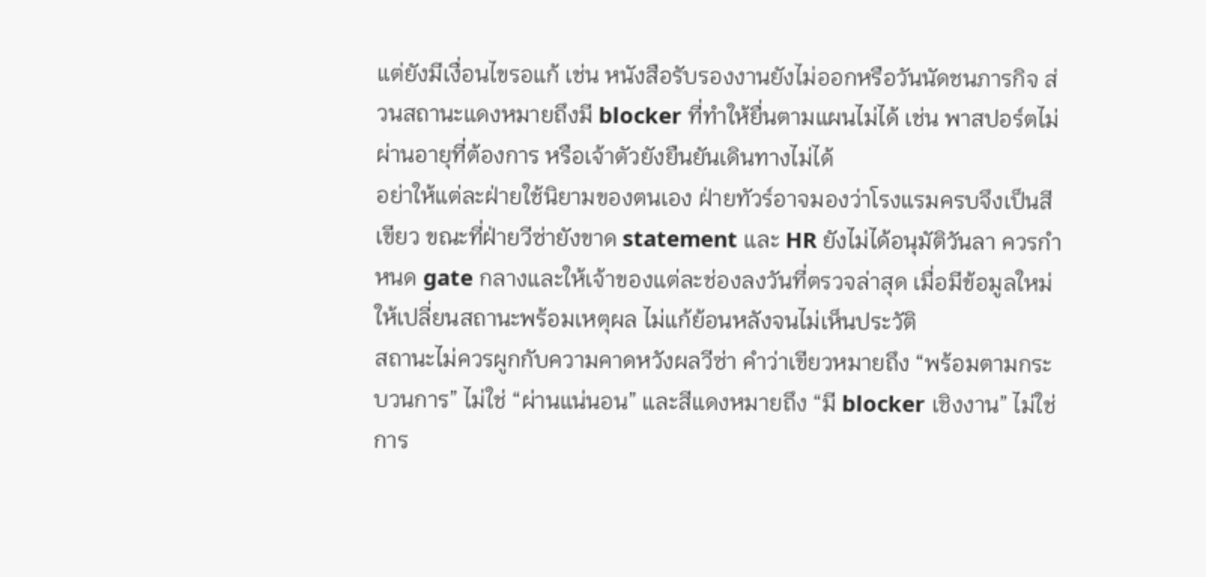แต่ยังมีเงื่อนไขรอแก้ เช่น หนังสือรับรองงานยังไม่ออกหรือวันนัดชนภารกิจ ส่วนสถานะแดงหมายถึงมี blocker ที่ทำให้ยื่นตามแผนไม่ได้ เช่น พาสปอร์ตไม่ผ่านอายุที่ต้องการ หรือเจ้าตัวยังยืนยันเดินทางไม่ได้
อย่าให้แต่ละฝ่ายใช้นิยามของตนเอง ฝ่ายทัวร์อาจมองว่าโรงแรมครบจึงเป็นสีเขียว ขณะที่ฝ่ายวีซ่ายังขาด statement และ HR ยังไม่ได้อนุมัติวันลา ควรกำหนด gate กลางและให้เจ้าของแต่ละช่องลงวันที่ตรวจล่าสุด เมื่อมีข้อมูลใหม่ให้เปลี่ยนสถานะพร้อมเหตุผล ไม่แก้ย้อนหลังจนไม่เห็นประวัติ
สถานะไม่ควรผูกกับความคาดหวังผลวีซ่า คำว่าเขียวหมายถึง “พร้อมตามกระบวนการ” ไม่ใช่ “ผ่านแน่นอน” และสีแดงหมายถึง “มี blocker เชิงงาน” ไม่ใช่การ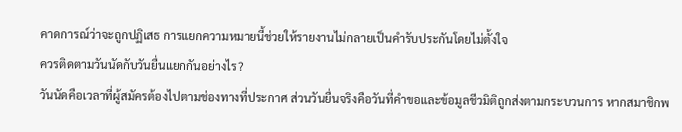คาดการณ์ว่าจะถูกปฏิเสธ การแยกความหมายนี้ช่วยให้รายงานไม่กลายเป็นคำรับประกันโดยไม่ตั้งใจ
ควรติดตามวันนัดกับวันยื่นแยกกันอย่างไร?
วันนัดคือเวลาที่ผู้สมัครต้องไปตามช่องทางที่ประกาศ ส่วนวันยื่นจริงคือวันที่คำขอและข้อมูลชีวมิติถูกส่งตามกระบวนการ หากสมาชิกพ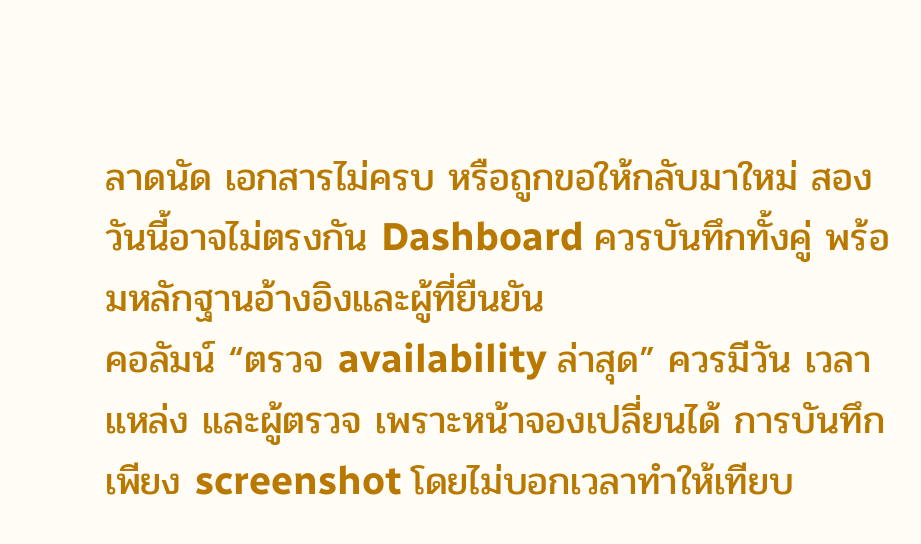ลาดนัด เอกสารไม่ครบ หรือถูกขอให้กลับมาใหม่ สองวันนี้อาจไม่ตรงกัน Dashboard ควรบันทึกทั้งคู่ พร้อมหลักฐานอ้างอิงและผู้ที่ยืนยัน
คอลัมน์ “ตรวจ availability ล่าสุด” ควรมีวัน เวลา แหล่ง และผู้ตรวจ เพราะหน้าจองเปลี่ยนได้ การบันทึกเพียง screenshot โดยไม่บอกเวลาทำให้เทียบ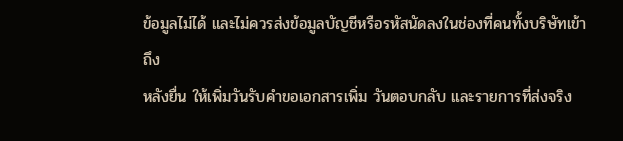ข้อมูลไม่ได้ และไม่ควรส่งข้อมูลบัญชีหรือรหัสนัดลงในช่องที่คนทั้งบริษัทเข้าถึง
หลังยื่น ให้เพิ่มวันรับคำขอเอกสารเพิ่ม วันตอบกลับ และรายการที่ส่งจริง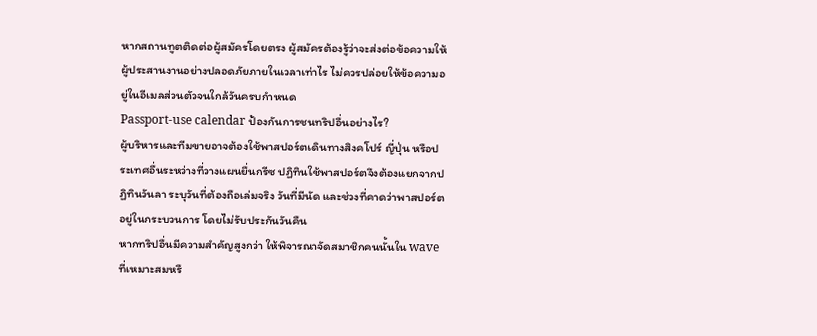หากสถานทูตติดต่อผู้สมัครโดยตรง ผู้สมัครต้องรู้ว่าจะส่งต่อข้อความให้ผู้ประสานงานอย่างปลอดภัยภายในเวลาเท่าไร ไม่ควรปล่อยให้ข้อความอยู่ในอีเมลส่วนตัวจนใกล้วันครบกำหนด
Passport-use calendar ป้องกันการชนทริปอื่นอย่างไร?
ผู้บริหารและทีมขายอาจต้องใช้พาสปอร์ตเดินทางสิงคโปร์ ญี่ปุ่น หรือประเทศอื่นระหว่างที่วางแผนยื่นกรีซ ปฏิทินใช้พาสปอร์ตจึงต้องแยกจากปฏิทินวันลา ระบุวันที่ต้องถือเล่มจริง วันที่มีนัด และช่วงที่คาดว่าพาสปอร์ตอยู่ในกระบวนการ โดยไม่รับประกันวันคืน
หากทริปอื่นมีความสำคัญสูงกว่า ให้พิจารณาจัดสมาชิกคนนั้นใน wave ที่เหมาะสมหรื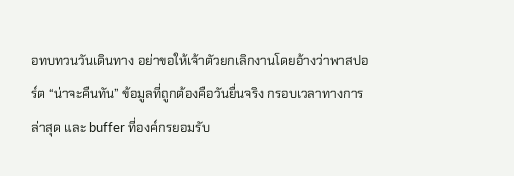อทบทวนวันเดินทาง อย่าขอให้เจ้าตัวยกเลิกงานโดยอ้างว่าพาสปอร์ต “น่าจะคืนทัน” ข้อมูลที่ถูกต้องคือวันยื่นจริง กรอบเวลาทางการล่าสุด และ buffer ที่องค์กรยอมรับ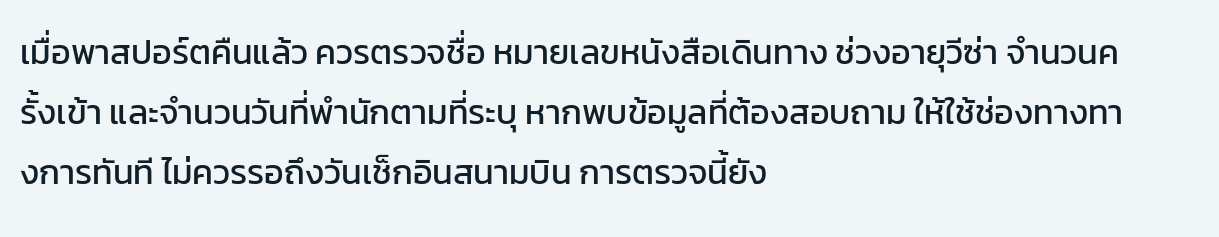เมื่อพาสปอร์ตคืนแล้ว ควรตรวจชื่อ หมายเลขหนังสือเดินทาง ช่วงอายุวีซ่า จำนวนครั้งเข้า และจำนวนวันที่พำนักตามที่ระบุ หากพบข้อมูลที่ต้องสอบถาม ให้ใช้ช่องทางทางการทันที ไม่ควรรอถึงวันเช็กอินสนามบิน การตรวจนี้ยัง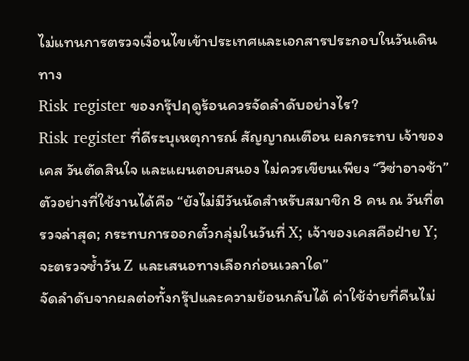ไม่แทนการตรวจเงื่อนไขเข้าประเทศและเอกสารประกอบในวันเดินทาง
Risk register ของกรุ๊ปฤดูร้อนควรจัดลำดับอย่างไร?
Risk register ที่ดีระบุเหตุการณ์ สัญญาณเตือน ผลกระทบ เจ้าของเคส วันตัดสินใจ และแผนตอบสนอง ไม่ควรเขียนเพียง “วีซ่าอาจช้า” ตัวอย่างที่ใช้งานได้คือ “ยังไม่มีวันนัดสำหรับสมาชิก 8 คน ณ วันที่ตรวจล่าสุด; กระทบการออกตั๋วกลุ่มในวันที่ X; เจ้าของเคสคือฝ่าย Y; จะตรวจซ้ำวัน Z และเสนอทางเลือกก่อนเวลาใด”
จัดลำดับจากผลต่อทั้งกรุ๊ปและความย้อนกลับได้ ค่าใช้จ่ายที่คืนไม่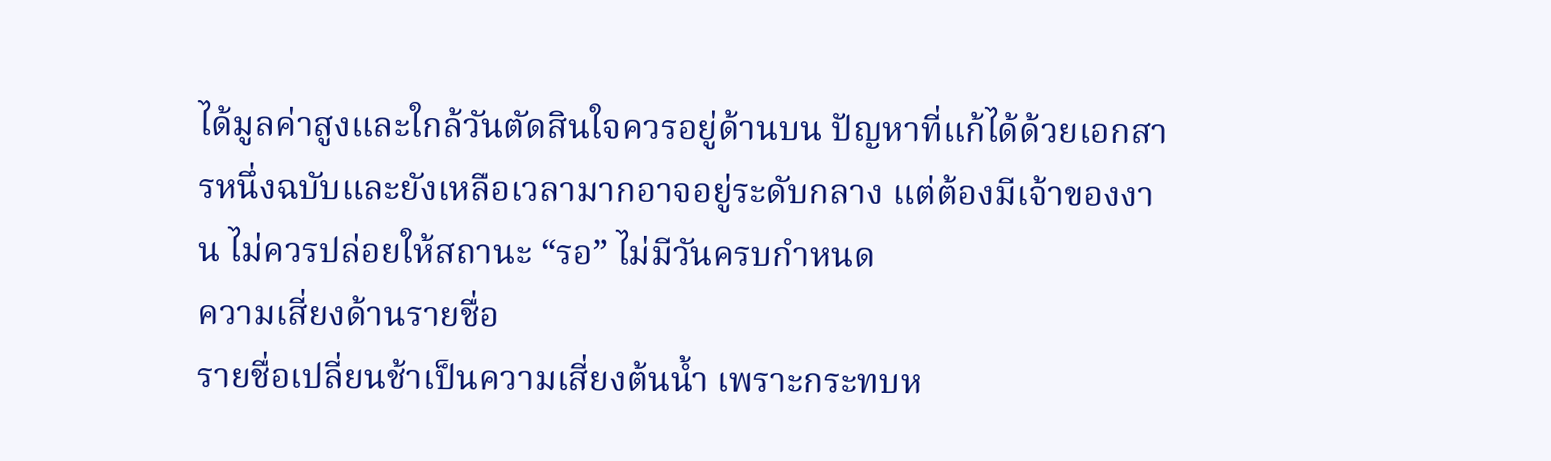ได้มูลค่าสูงและใกล้วันตัดสินใจควรอยู่ด้านบน ปัญหาที่แก้ได้ด้วยเอกสารหนึ่งฉบับและยังเหลือเวลามากอาจอยู่ระดับกลาง แต่ต้องมีเจ้าของงาน ไม่ควรปล่อยให้สถานะ “รอ” ไม่มีวันครบกำหนด
ความเสี่ยงด้านรายชื่อ
รายชื่อเปลี่ยนช้าเป็นความเสี่ยงต้นน้ำ เพราะกระทบห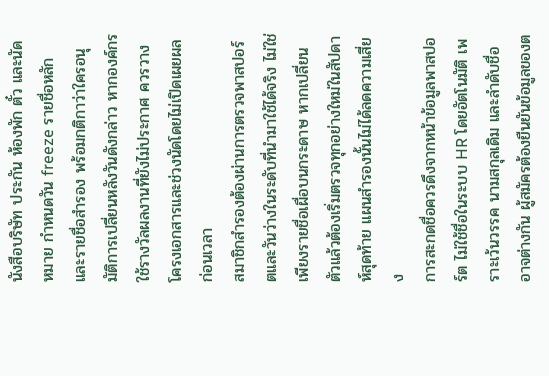นังสือบริษัท ประกัน ห้องพัก ตั๋ว และนัดหมาย กำหนดวัน freeze รายชื่อหลักและรายชื่อสำรอง พร้อมกติกาว่าใครอนุมัติการเปลี่ยนหลังวันดังกล่าว หากองค์กรใช้รางวัลผลงานที่ยังไม่ประกาศ ควรวางโครงเอกสารและช่วงนัดโดยไม่เปิดเผยผลก่อนเวลา
สมาชิกสำรองต้องผ่านการตรวจพาสปอร์ตและวันว่างในระดับที่นำมาใช้ได้จริง ไม่ใช่เพียงรายชื่อเผื่อบนกระดาษ หากเปลี่ยนตัวแล้วต้องเริ่มตรวจทุกอย่างใหม่ในสัปดาห์สุดท้าย แผนสำรองนั้นไม่ได้ลดความเสี่ยง
การสะกดชื่อควรดึงจากหน้าข้อมูลพาสปอร์ต ไม่ใช้ชื่อในระบบ HR โดยอัตโนมัติ เพราะเว้นวรรค นามสกุลเดิม และลำดับชื่ออาจต่างกัน ผู้สมัครต้องยืนยันข้อมูลของต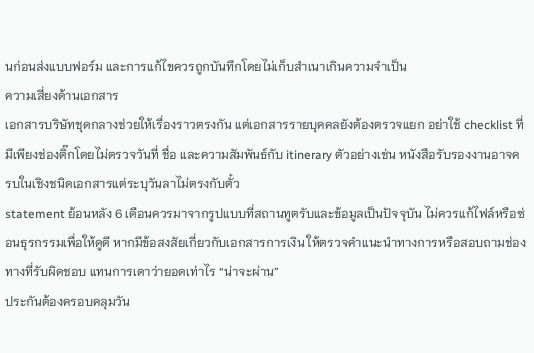นก่อนส่งแบบฟอร์ม และการแก้ไขควรถูกบันทึกโดยไม่เก็บสำเนาเกินความจำเป็น
ความเสี่ยงด้านเอกสาร
เอกสารบริษัทชุดกลางช่วยให้เรื่องราวตรงกัน แต่เอกสารรายบุคคลยังต้องตรวจแยก อย่าใช้ checklist ที่มีเพียงช่องติ๊กโดยไม่ตรวจวันที่ ชื่อ และความสัมพันธ์กับ itinerary ตัวอย่างเช่น หนังสือรับรองงานอาจครบในเชิงชนิดเอกสารแต่ระบุวันลาไม่ตรงกับตั๋ว
statement ย้อนหลัง 6 เดือนควรมาจากรูปแบบที่สถานทูตรับและข้อมูลเป็นปัจจุบัน ไม่ควรแก้ไฟล์หรือซ่อนธุรกรรมเพื่อให้ดูดี หากมีข้อสงสัยเกี่ยวกับเอกสารการเงิน ให้ตรวจคำแนะนำทางการหรือสอบถามช่องทางที่รับผิดชอบ แทนการเดาว่ายอดเท่าไร “น่าจะผ่าน”
ประกันต้องครอบคลุมวัน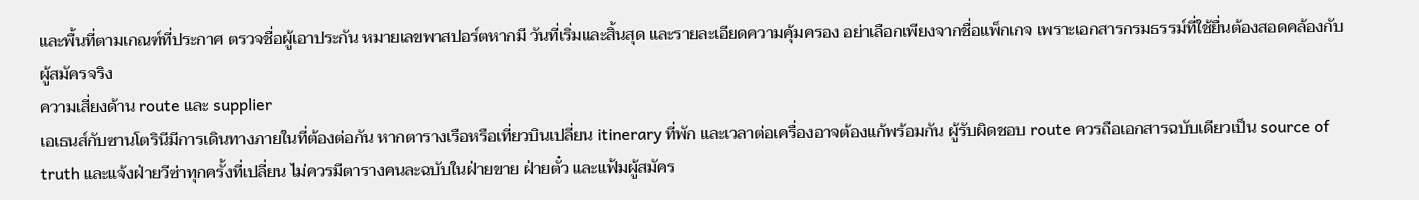และพื้นที่ตามเกณฑ์ที่ประกาศ ตรวจชื่อผู้เอาประกัน หมายเลขพาสปอร์ตหากมี วันที่เริ่มและสิ้นสุด และรายละเอียดความคุ้มครอง อย่าเลือกเพียงจากชื่อแพ็กเกจ เพราะเอกสารกรมธรรม์ที่ใช้ยื่นต้องสอดคล้องกับผู้สมัครจริง
ความเสี่ยงด้าน route และ supplier
เอเธนส์กับซานโตรินีมีการเดินทางภายในที่ต้องต่อกัน หากตารางเรือหรือเที่ยวบินเปลี่ยน itinerary ที่พัก และเวลาต่อเครื่องอาจต้องแก้พร้อมกัน ผู้รับผิดชอบ route ควรถือเอกสารฉบับเดียวเป็น source of truth และแจ้งฝ่ายวีซ่าทุกครั้งที่เปลี่ยน ไม่ควรมีตารางคนละฉบับในฝ่ายขาย ฝ่ายตั๋ว และแฟ้มผู้สมัคร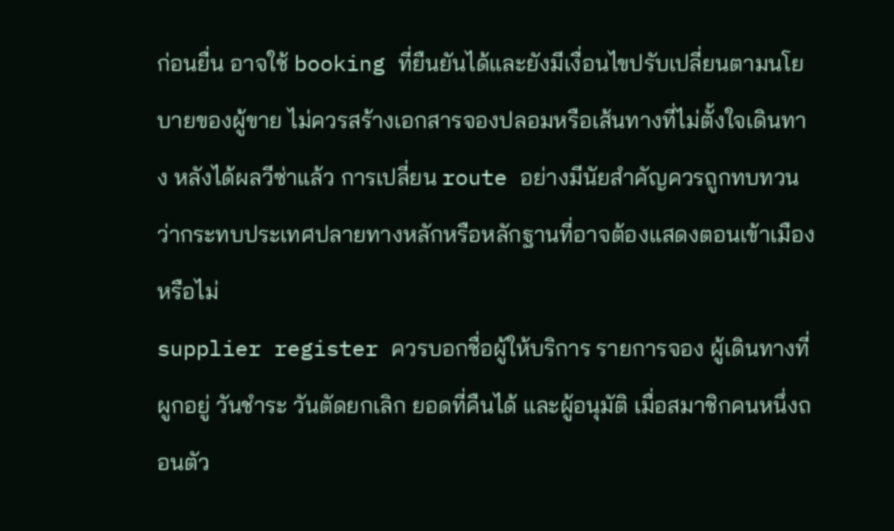ก่อนยื่น อาจใช้ booking ที่ยืนยันได้และยังมีเงื่อนไขปรับเปลี่ยนตามนโยบายของผู้ขาย ไม่ควรสร้างเอกสารจองปลอมหรือเส้นทางที่ไม่ตั้งใจเดินทาง หลังได้ผลวีซ่าแล้ว การเปลี่ยน route อย่างมีนัยสำคัญควรถูกทบทวนว่ากระทบประเทศปลายทางหลักหรือหลักฐานที่อาจต้องแสดงตอนเข้าเมืองหรือไม่
supplier register ควรบอกชื่อผู้ให้บริการ รายการจอง ผู้เดินทางที่ผูกอยู่ วันชำระ วันตัดยกเลิก ยอดที่คืนได้ และผู้อนุมัติ เมื่อสมาชิกคนหนึ่งถอนตัว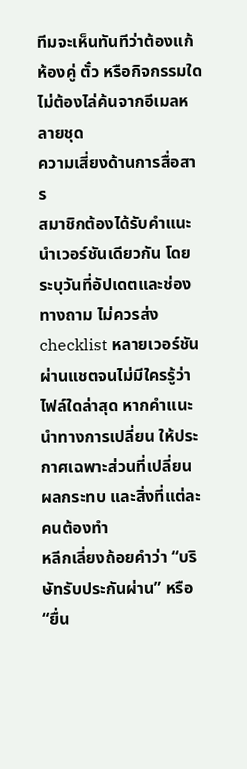ทีมจะเห็นทันทีว่าต้องแก้ห้องคู่ ตั๋ว หรือกิจกรรมใด ไม่ต้องไล่ค้นจากอีเมลหลายชุด
ความเสี่ยงด้านการสื่อสาร
สมาชิกต้องได้รับคำแนะนำเวอร์ชันเดียวกัน โดยระบุวันที่อัปเดตและช่องทางถาม ไม่ควรส่ง checklist หลายเวอร์ชันผ่านแชตจนไม่มีใครรู้ว่าไฟล์ใดล่าสุด หากคำแนะนำทางการเปลี่ยน ให้ประกาศเฉพาะส่วนที่เปลี่ยน ผลกระทบ และสิ่งที่แต่ละคนต้องทำ
หลีกเลี่ยงถ้อยคำว่า “บริษัทรับประกันผ่าน” หรือ “ยื่น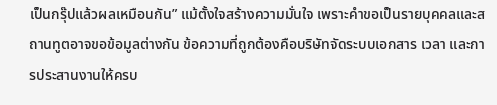เป็นกรุ๊ปแล้วผลเหมือนกัน” แม้ตั้งใจสร้างความมั่นใจ เพราะคำขอเป็นรายบุคคลและสถานทูตอาจขอข้อมูลต่างกัน ข้อความที่ถูกต้องคือบริษัทจัดระบบเอกสาร เวลา และการประสานงานให้ครบ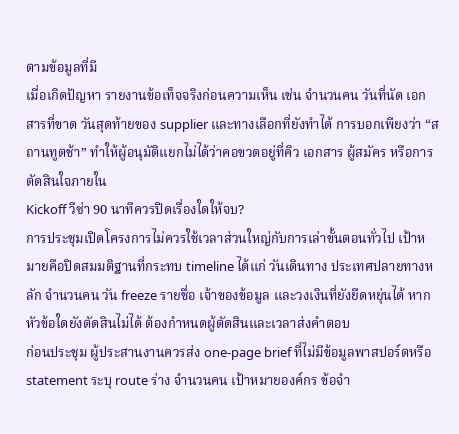ตามข้อมูลที่มี
เมื่อเกิดปัญหา รายงานข้อเท็จจริงก่อนความเห็น เช่น จำนวนคน วันที่นัด เอกสารที่ขาด วันสุดท้ายของ supplier และทางเลือกที่ยังทำได้ การบอกเพียงว่า “สถานทูตช้า” ทำให้ผู้อนุมัติแยกไม่ได้ว่าคอขวดอยู่ที่คิว เอกสาร ผู้สมัคร หรือการตัดสินใจภายใน
Kickoff วีซ่า 90 นาทีควรปิดเรื่องใดให้จบ?
การประชุมเปิดโครงการไม่ควรใช้เวลาส่วนใหญ่กับการเล่าขั้นตอนทั่วไป เป้าหมายคือปิดสมมติฐานที่กระทบ timeline ได้แก่ วันเดินทาง ประเทศปลายทางหลัก จำนวนคน วัน freeze รายชื่อ เจ้าของข้อมูล และวงเงินที่ยังยืดหยุ่นได้ หากหัวข้อใดยังตัดสินไม่ได้ ต้องกำหนดผู้ตัดสินและเวลาส่งคำตอบ
ก่อนประชุม ผู้ประสานงานควรส่ง one-page brief ที่ไม่มีข้อมูลพาสปอร์ตหรือ statement ระบุ route ร่าง จำนวนคน เป้าหมายองค์กร ข้อจำ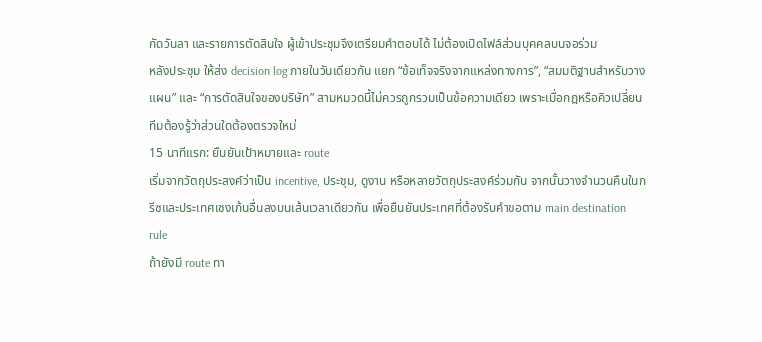กัดวันลา และรายการตัดสินใจ ผู้เข้าประชุมจึงเตรียมคำตอบได้ ไม่ต้องเปิดไฟล์ส่วนบุคคลบนจอร่วม
หลังประชุม ให้ส่ง decision log ภายในวันเดียวกัน แยก “ข้อเท็จจริงจากแหล่งทางการ”, “สมมติฐานสำหรับวางแผน” และ “การตัดสินใจของบริษัท” สามหมวดนี้ไม่ควรถูกรวมเป็นข้อความเดียว เพราะเมื่อกฎหรือคิวเปลี่ยน ทีมต้องรู้ว่าส่วนใดต้องตรวจใหม่
15 นาทีแรก: ยืนยันเป้าหมายและ route
เริ่มจากวัตถุประสงค์ว่าเป็น incentive, ประชุม, ดูงาน หรือหลายวัตถุประสงค์ร่วมกัน จากนั้นวางจำนวนคืนในกรีซและประเทศเชงเก้นอื่นลงบนเส้นเวลาเดียวกัน เพื่อยืนยันประเทศที่ต้องรับคำขอตาม main destination rule
ถ้ายังมี route ทา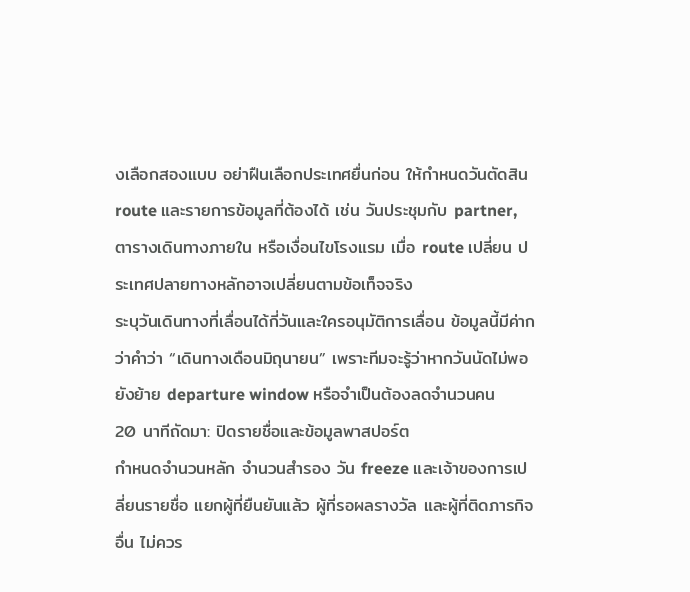งเลือกสองแบบ อย่าฝืนเลือกประเทศยื่นก่อน ให้กำหนดวันตัดสิน route และรายการข้อมูลที่ต้องได้ เช่น วันประชุมกับ partner, ตารางเดินทางภายใน หรือเงื่อนไขโรงแรม เมื่อ route เปลี่ยน ประเทศปลายทางหลักอาจเปลี่ยนตามข้อเท็จจริง
ระบุวันเดินทางที่เลื่อนได้กี่วันและใครอนุมัติการเลื่อน ข้อมูลนี้มีค่ากว่าคำว่า “เดินทางเดือนมิถุนายน” เพราะทีมจะรู้ว่าหากวันนัดไม่พอ ยังย้าย departure window หรือจำเป็นต้องลดจำนวนคน
20 นาทีถัดมา: ปิดรายชื่อและข้อมูลพาสปอร์ต
กำหนดจำนวนหลัก จำนวนสำรอง วัน freeze และเจ้าของการเปลี่ยนรายชื่อ แยกผู้ที่ยืนยันแล้ว ผู้ที่รอผลรางวัล และผู้ที่ติดภารกิจอื่น ไม่ควร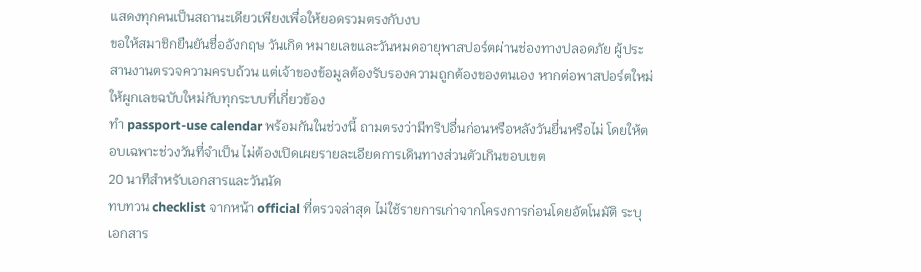แสดงทุกคนเป็นสถานะเดียวเพียงเพื่อให้ยอดรวมตรงกับงบ
ขอให้สมาชิกยืนยันชื่ออังกฤษ วันเกิด หมายเลขและวันหมดอายุพาสปอร์ตผ่านช่องทางปลอดภัย ผู้ประสานงานตรวจความครบถ้วน แต่เจ้าของข้อมูลต้องรับรองความถูกต้องของตนเอง หากต่อพาสปอร์ตใหม่ ให้ผูกเลขฉบับใหม่กับทุกระบบที่เกี่ยวข้อง
ทำ passport-use calendar พร้อมกันในช่วงนี้ ถามตรงว่ามีทริปอื่นก่อนหรือหลังวันยื่นหรือไม่ โดยให้ตอบเฉพาะช่วงวันที่จำเป็น ไม่ต้องเปิดเผยรายละเอียดการเดินทางส่วนตัวเกินขอบเขต
20 นาทีสำหรับเอกสารและวันนัด
ทบทวน checklist จากหน้า official ที่ตรวจล่าสุด ไม่ใช้รายการเก่าจากโครงการก่อนโดยอัตโนมัติ ระบุเอกสาร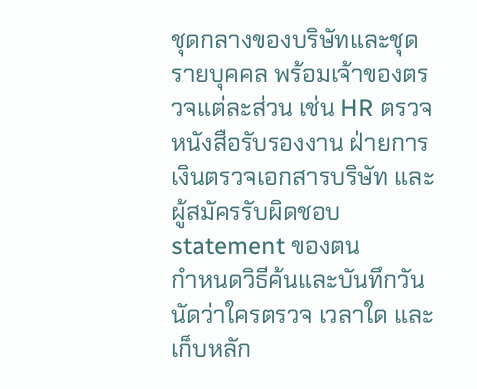ชุดกลางของบริษัทและชุดรายบุคคล พร้อมเจ้าของตรวจแต่ละส่วน เช่น HR ตรวจหนังสือรับรองงาน ฝ่ายการเงินตรวจเอกสารบริษัท และผู้สมัครรับผิดชอบ statement ของตน
กำหนดวิธีค้นและบันทึกวันนัดว่าใครตรวจ เวลาใด และเก็บหลัก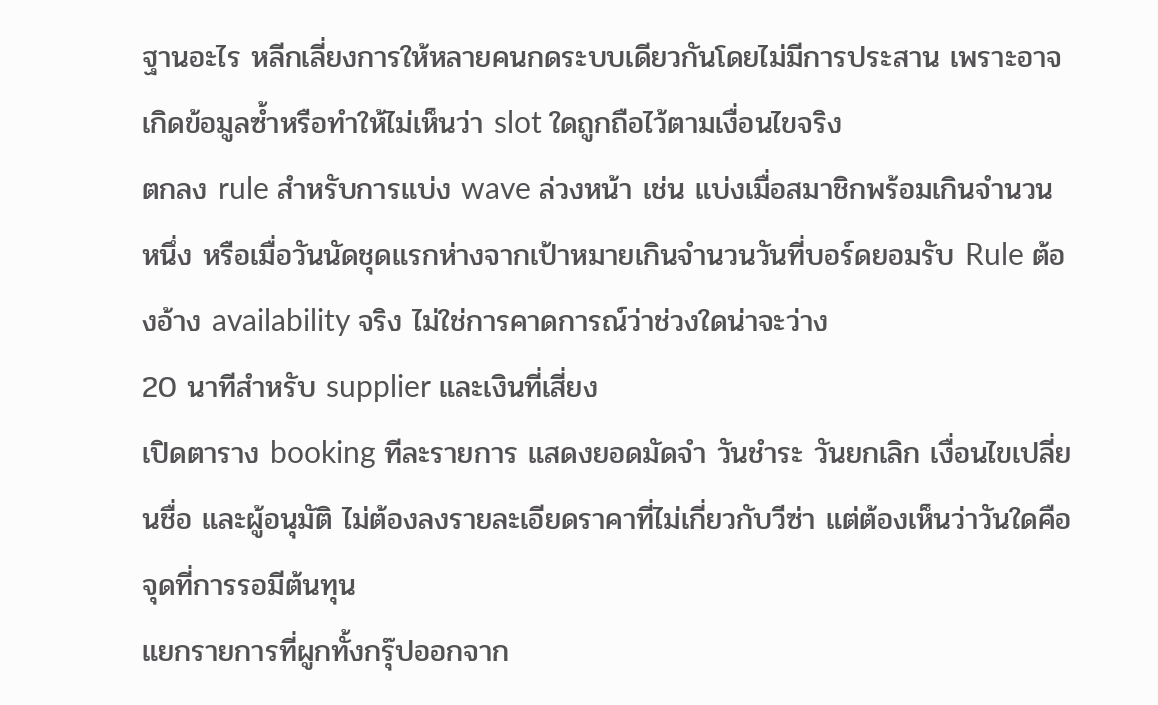ฐานอะไร หลีกเลี่ยงการให้หลายคนกดระบบเดียวกันโดยไม่มีการประสาน เพราะอาจเกิดข้อมูลซ้ำหรือทำให้ไม่เห็นว่า slot ใดถูกถือไว้ตามเงื่อนไขจริง
ตกลง rule สำหรับการแบ่ง wave ล่วงหน้า เช่น แบ่งเมื่อสมาชิกพร้อมเกินจำนวนหนึ่ง หรือเมื่อวันนัดชุดแรกห่างจากเป้าหมายเกินจำนวนวันที่บอร์ดยอมรับ Rule ต้องอ้าง availability จริง ไม่ใช่การคาดการณ์ว่าช่วงใดน่าจะว่าง
20 นาทีสำหรับ supplier และเงินที่เสี่ยง
เปิดตาราง booking ทีละรายการ แสดงยอดมัดจำ วันชำระ วันยกเลิก เงื่อนไขเปลี่ยนชื่อ และผู้อนุมัติ ไม่ต้องลงรายละเอียดราคาที่ไม่เกี่ยวกับวีซ่า แต่ต้องเห็นว่าวันใดคือจุดที่การรอมีต้นทุน
แยกรายการที่ผูกทั้งกรุ๊ปออกจาก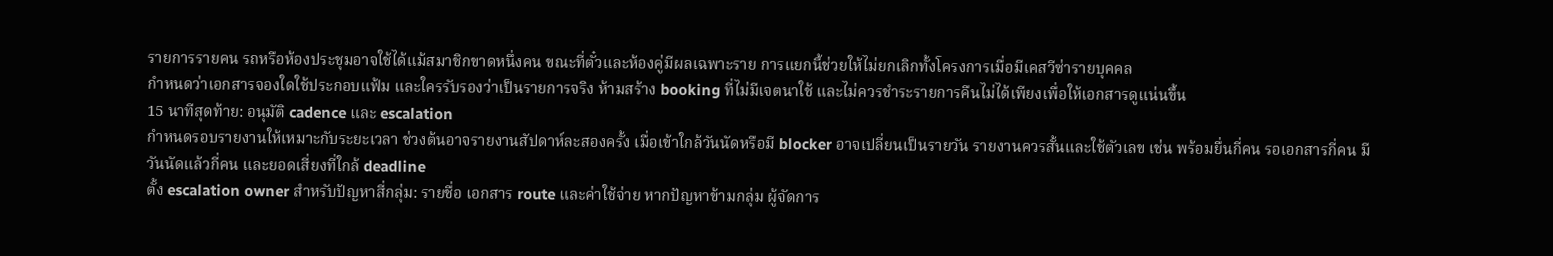รายการรายคน รถหรือห้องประชุมอาจใช้ได้แม้สมาชิกขาดหนึ่งคน ขณะที่ตั๋วและห้องคู่มีผลเฉพาะราย การแยกนี้ช่วยให้ไม่ยกเลิกทั้งโครงการเมื่อมีเคสวีซ่ารายบุคคล
กำหนดว่าเอกสารจองใดใช้ประกอบแฟ้ม และใครรับรองว่าเป็นรายการจริง ห้ามสร้าง booking ที่ไม่มีเจตนาใช้ และไม่ควรชำระรายการคืนไม่ได้เพียงเพื่อให้เอกสารดูแน่นขึ้น
15 นาทีสุดท้าย: อนุมัติ cadence และ escalation
กำหนดรอบรายงานให้เหมาะกับระยะเวลา ช่วงต้นอาจรายงานสัปดาห์ละสองครั้ง เมื่อเข้าใกล้วันนัดหรือมี blocker อาจเปลี่ยนเป็นรายวัน รายงานควรสั้นและใช้ตัวเลข เช่น พร้อมยื่นกี่คน รอเอกสารกี่คน มีวันนัดแล้วกี่คน และยอดเสี่ยงที่ใกล้ deadline
ตั้ง escalation owner สำหรับปัญหาสี่กลุ่ม: รายชื่อ เอกสาร route และค่าใช้จ่าย หากปัญหาข้ามกลุ่ม ผู้จัดการ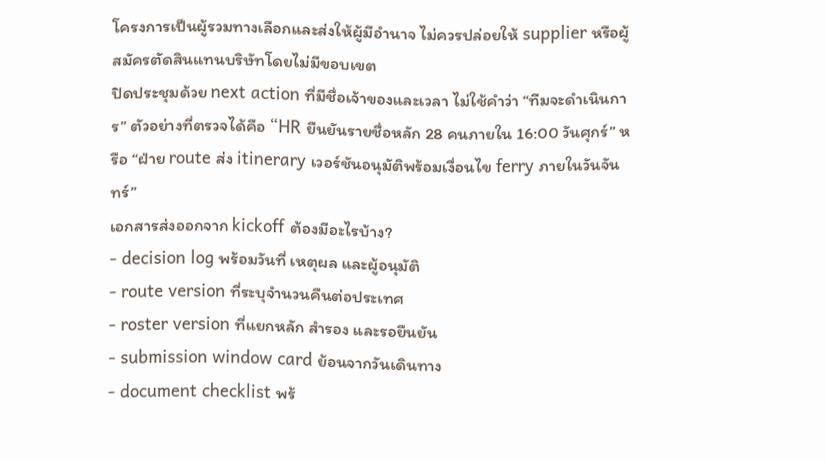โครงการเป็นผู้รวมทางเลือกและส่งให้ผู้มีอำนาจ ไม่ควรปล่อยให้ supplier หรือผู้สมัครตัดสินแทนบริษัทโดยไม่มีขอบเขต
ปิดประชุมด้วย next action ที่มีชื่อเจ้าของและเวลา ไม่ใช้คำว่า “ทีมจะดำเนินการ” ตัวอย่างที่ตรวจได้คือ “HR ยืนยันรายชื่อหลัก 28 คนภายใน 16:00 วันศุกร์” หรือ “ฝ่าย route ส่ง itinerary เวอร์ชันอนุมัติพร้อมเงื่อนไข ferry ภายในวันจันทร์”
เอกสารส่งออกจาก kickoff ต้องมีอะไรบ้าง?
- decision log พร้อมวันที่ เหตุผล และผู้อนุมัติ
- route version ที่ระบุจำนวนคืนต่อประเทศ
- roster version ที่แยกหลัก สำรอง และรอยืนยัน
- submission window card ย้อนจากวันเดินทาง
- document checklist พร้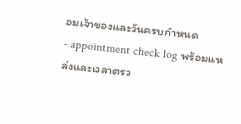อมเจ้าของและวันครบกำหนด
- appointment check log พร้อมแหล่งและเวลาตรว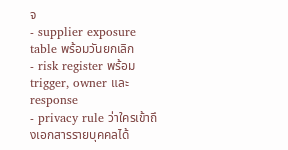จ
- supplier exposure table พร้อมวันยกเลิก
- risk register พร้อม trigger, owner และ response
- privacy rule ว่าใครเข้าถึงเอกสารรายบุคคลได้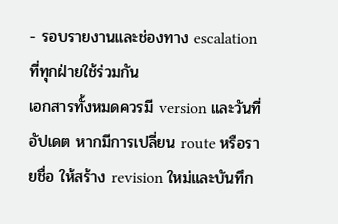- รอบรายงานและช่องทาง escalation ที่ทุกฝ่ายใช้ร่วมกัน
เอกสารทั้งหมดควรมี version และวันที่อัปเดต หากมีการเปลี่ยน route หรือรายชื่อ ให้สร้าง revision ใหม่และบันทึก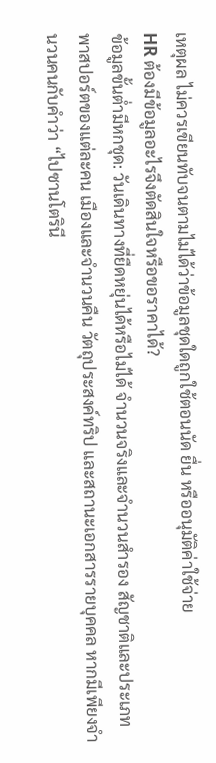เหตุผล ไม่ควรเขียนทับจนตามไม่ได้ว่าข้อมูลชุดใดถูกใช้ตอนนัด ยื่น หรืออนุมัติค่าใช้จ่าย
HR ต้องมีข้อมูลอะไรจึงตัดสินใจหรือขอราคาได้?
ข้อมูลขั้นต่ำมีหกชุด: วันเดินทางที่ยืดหยุ่นได้หรือไม่ได้ จำนวนจริงและจำนวนสำรอง สัญชาติและประเภทพาสปอร์ตของแต่ละคน เมืองและจำนวนคืน วัตถุประสงค์ทริป และสถานะเอกสารรายบุคคล หากมีเพียงจำนวนคนกับคำว่า “ไปซานโตรินี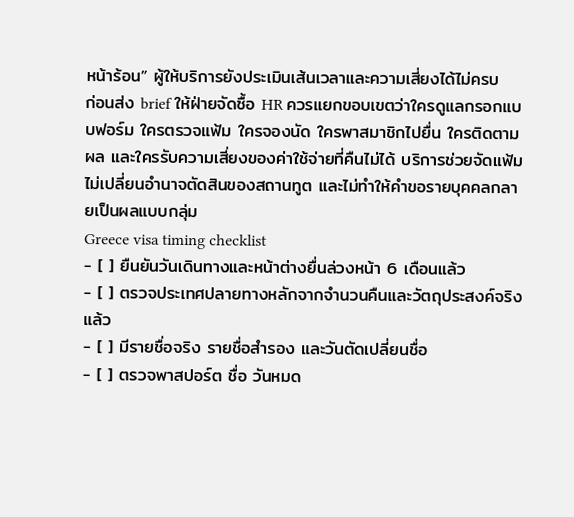หน้าร้อน” ผู้ให้บริการยังประเมินเส้นเวลาและความเสี่ยงได้ไม่ครบ
ก่อนส่ง brief ให้ฝ่ายจัดซื้อ HR ควรแยกขอบเขตว่าใครดูแลกรอกแบบฟอร์ม ใครตรวจแฟ้ม ใครจองนัด ใครพาสมาชิกไปยื่น ใครติดตามผล และใครรับความเสี่ยงของค่าใช้จ่ายที่คืนไม่ได้ บริการช่วยจัดแฟ้มไม่เปลี่ยนอำนาจตัดสินของสถานทูต และไม่ทำให้คำขอรายบุคคลกลายเป็นผลแบบกลุ่ม
Greece visa timing checklist
- [ ] ยืนยันวันเดินทางและหน้าต่างยื่นล่วงหน้า 6 เดือนแล้ว
- [ ] ตรวจประเทศปลายทางหลักจากจำนวนคืนและวัตถุประสงค์จริงแล้ว
- [ ] มีรายชื่อจริง รายชื่อสำรอง และวันตัดเปลี่ยนชื่อ
- [ ] ตรวจพาสปอร์ต ชื่อ วันหมด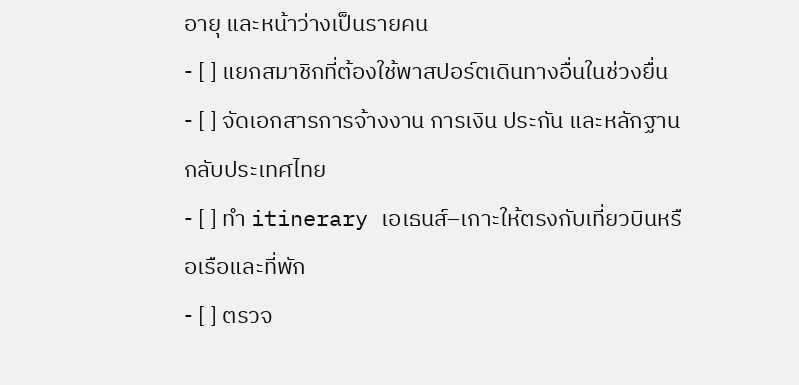อายุ และหน้าว่างเป็นรายคน
- [ ] แยกสมาชิกที่ต้องใช้พาสปอร์ตเดินทางอื่นในช่วงยื่น
- [ ] จัดเอกสารการจ้างงาน การเงิน ประกัน และหลักฐานกลับประเทศไทย
- [ ] ทำ itinerary เอเธนส์–เกาะให้ตรงกับเที่ยวบินหรือเรือและที่พัก
- [ ] ตรวจ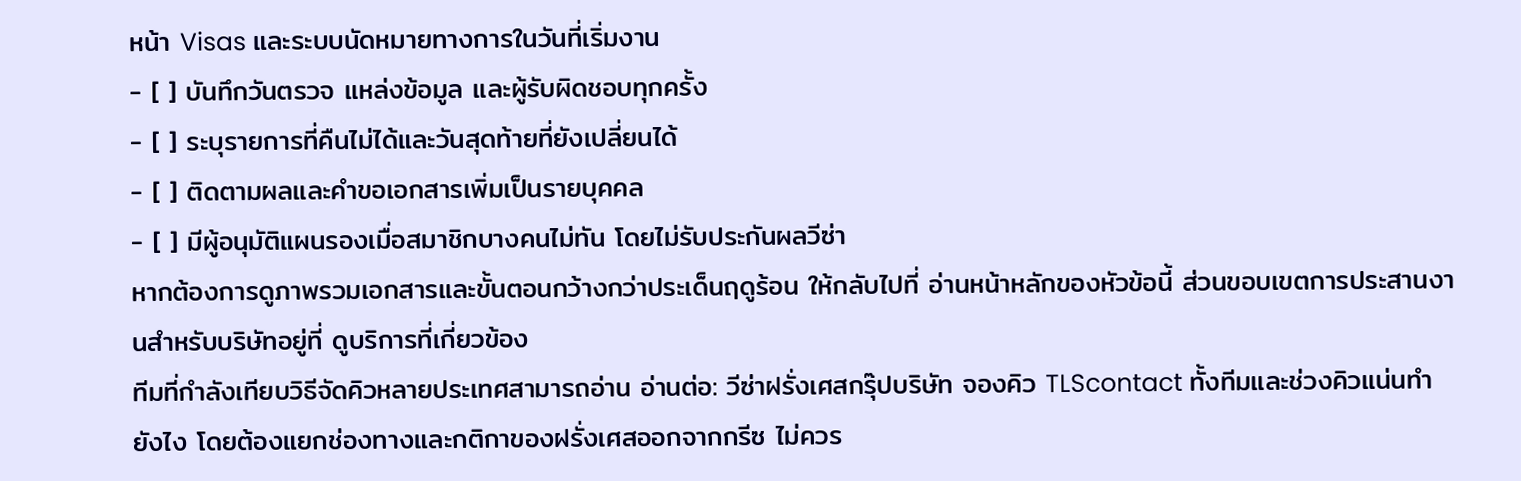หน้า Visas และระบบนัดหมายทางการในวันที่เริ่มงาน
- [ ] บันทึกวันตรวจ แหล่งข้อมูล และผู้รับผิดชอบทุกครั้ง
- [ ] ระบุรายการที่คืนไม่ได้และวันสุดท้ายที่ยังเปลี่ยนได้
- [ ] ติดตามผลและคำขอเอกสารเพิ่มเป็นรายบุคคล
- [ ] มีผู้อนุมัติแผนรองเมื่อสมาชิกบางคนไม่ทัน โดยไม่รับประกันผลวีซ่า
หากต้องการดูภาพรวมเอกสารและขั้นตอนกว้างกว่าประเด็นฤดูร้อน ให้กลับไปที่ อ่านหน้าหลักของหัวข้อนี้ ส่วนขอบเขตการประสานงานสำหรับบริษัทอยู่ที่ ดูบริการที่เกี่ยวข้อง
ทีมที่กำลังเทียบวิธีจัดคิวหลายประเทศสามารถอ่าน อ่านต่อ: วีซ่าฝรั่งเศสกรุ๊ปบริษัท จองคิว TLScontact ทั้งทีมและช่วงคิวแน่นทำยังไง โดยต้องแยกช่องทางและกติกาของฝรั่งเศสออกจากกรีซ ไม่ควร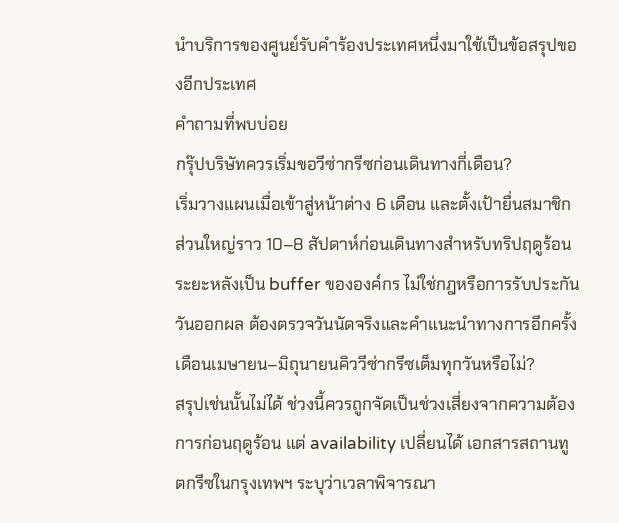นำบริการของศูนย์รับคำร้องประเทศหนึ่งมาใช้เป็นข้อสรุปของอีกประเทศ
คำถามที่พบบ่อย
กรุ๊ปบริษัทควรเริ่มขอวีซ่ากรีซก่อนเดินทางกี่เดือน?
เริ่มวางแผนเมื่อเข้าสู่หน้าต่าง 6 เดือน และตั้งเป้ายื่นสมาชิกส่วนใหญ่ราว 10–8 สัปดาห์ก่อนเดินทางสำหรับทริปฤดูร้อน ระยะหลังเป็น buffer ขององค์กร ไม่ใช่กฎหรือการรับประกันวันออกผล ต้องตรวจวันนัดจริงและคำแนะนำทางการอีกครั้ง
เดือนเมษายน–มิถุนายนคิววีซ่ากรีซเต็มทุกวันหรือไม่?
สรุปเช่นนั้นไม่ได้ ช่วงนี้ควรถูกจัดเป็นช่วงเสี่ยงจากความต้องการก่อนฤดูร้อน แต่ availability เปลี่ยนได้ เอกสารสถานทูตกรีซในกรุงเทพฯ ระบุว่าเวลาพิจารณา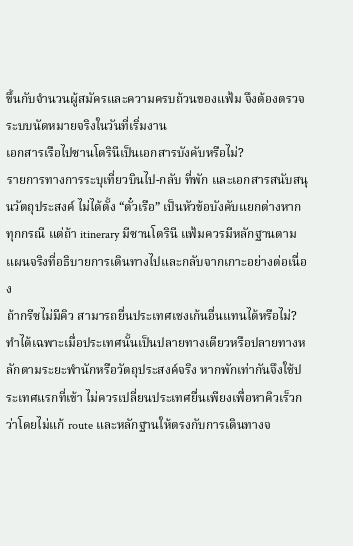ขึ้นกับจำนวนผู้สมัครและความครบถ้วนของแฟ้ม จึงต้องตรวจระบบนัดหมายจริงในวันที่เริ่มงาน
เอกสารเรือไปซานโตรินีเป็นเอกสารบังคับหรือไม่?
รายการทางการระบุเที่ยวบินไป-กลับ ที่พัก และเอกสารสนับสนุนวัตถุประสงค์ ไม่ได้ตั้ง “ตั๋วเรือ” เป็นหัวข้อบังคับแยกต่างหากทุกกรณี แต่ถ้า itinerary มีซานโตรินี แฟ้มควรมีหลักฐานตามแผนจริงที่อธิบายการเดินทางไปและกลับจากเกาะอย่างต่อเนื่อง
ถ้ากรีซไม่มีคิว สามารถยื่นประเทศเชงเก้นอื่นแทนได้หรือไม่?
ทำได้เฉพาะเมื่อประเทศนั้นเป็นปลายทางเดียวหรือปลายทางหลักตามระยะพำนักหรือวัตถุประสงค์จริง หากพักเท่ากันจึงใช้ประเทศแรกที่เข้า ไม่ควรเปลี่ยนประเทศยื่นเพียงเพื่อหาคิวเร็วกว่าโดยไม่แก้ route และหลักฐานให้ตรงกับการเดินทางจ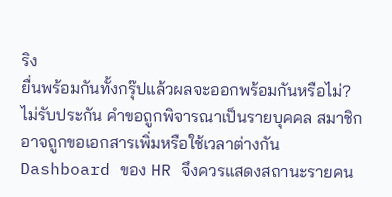ริง
ยื่นพร้อมกันทั้งกรุ๊ปแล้วผลจะออกพร้อมกันหรือไม่?
ไม่รับประกัน คำขอถูกพิจารณาเป็นรายบุคคล สมาชิกอาจถูกขอเอกสารเพิ่มหรือใช้เวลาต่างกัน Dashboard ของ HR จึงควรแสดงสถานะรายคน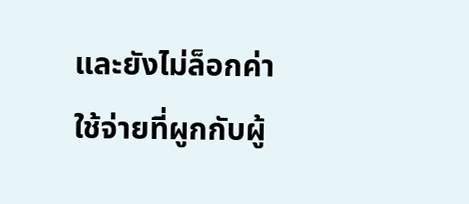และยังไม่ล็อกค่าใช้จ่ายที่ผูกกับผู้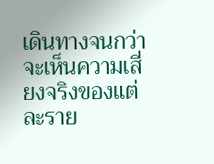เดินทางจนกว่าจะเห็นความเสี่ยงจริงของแต่ละราย